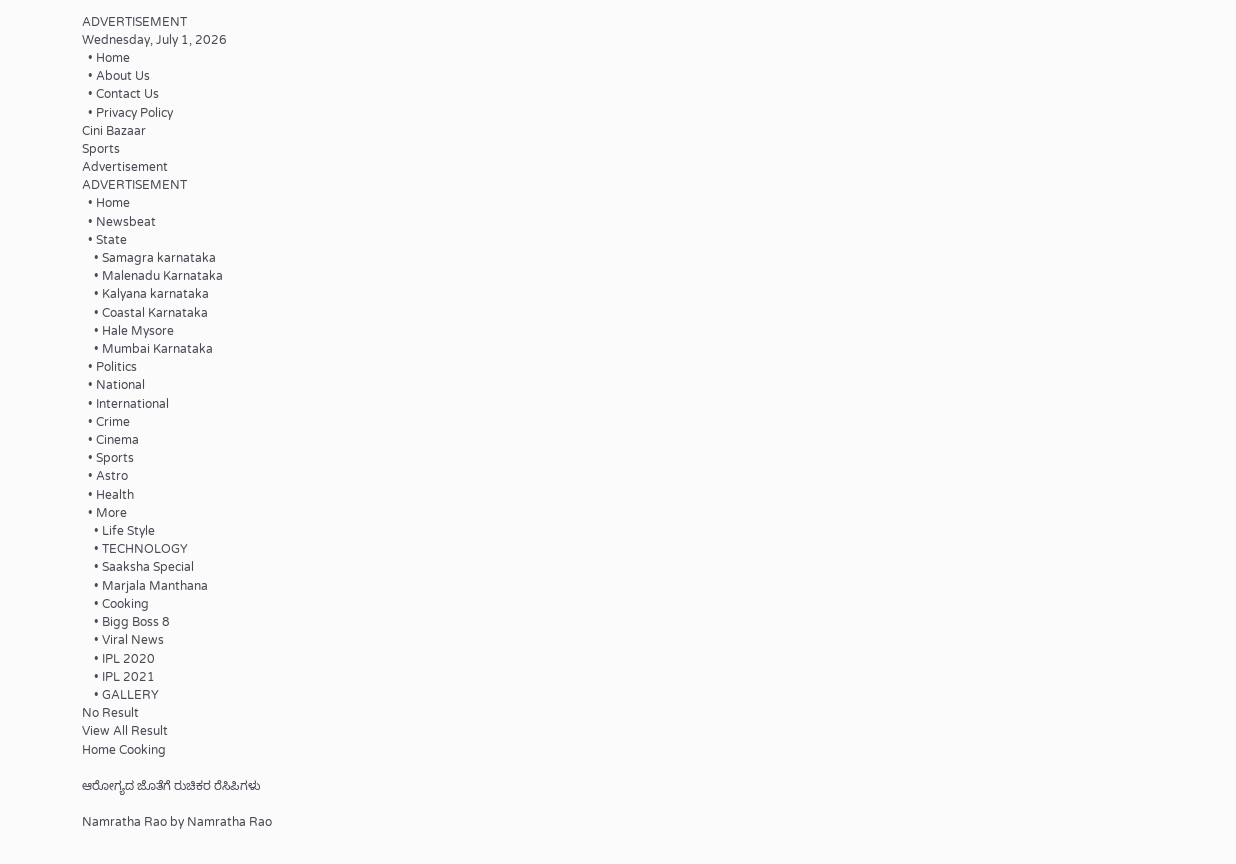ADVERTISEMENT
Wednesday, July 1, 2026
  • Home
  • About Us
  • Contact Us
  • Privacy Policy
Cini Bazaar
Sports
Advertisement
ADVERTISEMENT
  • Home
  • Newsbeat
  • State
    • Samagra karnataka
    • Malenadu Karnataka
    • Kalyana karnataka
    • Coastal Karnataka
    • Hale Mysore
    • Mumbai Karnataka
  • Politics
  • National
  • International
  • Crime
  • Cinema
  • Sports
  • Astro
  • Health
  • More
    • Life Style
    • TECHNOLOGY
    • Saaksha Special
    • Marjala Manthana
    • Cooking
    • Bigg Boss 8
    • Viral News
    • IPL 2020
    • IPL 2021
    • GALLERY
No Result
View All Result
Home Cooking

ಆರೋಗ್ಯದ ಜೊತೆಗೆ ರುಚಿಕರ ರೆಸಿಪಿಗಳು

Namratha Rao by Namratha Rao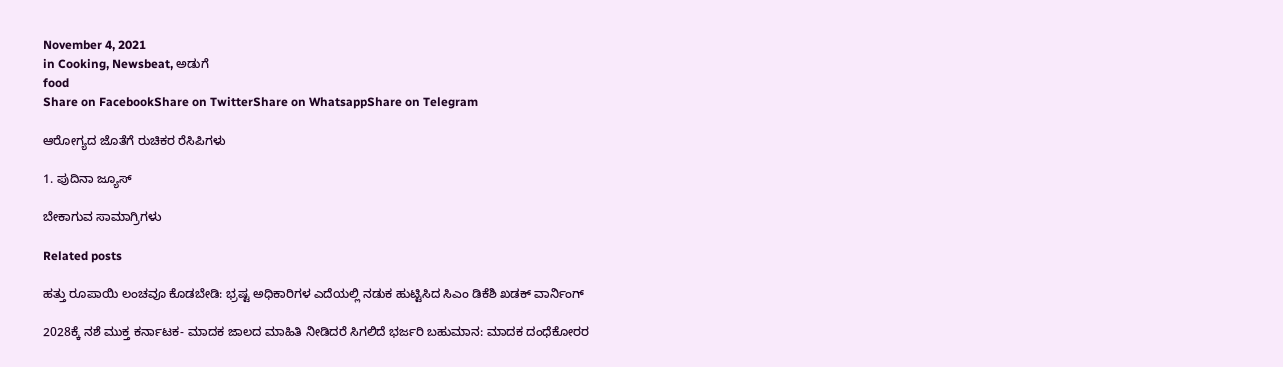November 4, 2021
in Cooking, Newsbeat, ಅಡುಗೆ
food
Share on FacebookShare on TwitterShare on WhatsappShare on Telegram

ಆರೋಗ್ಯದ ಜೊತೆಗೆ ರುಚಿಕರ ರೆಸಿಪಿಗಳು

1. ಪುದಿನಾ ಜ್ಯೂಸ್

ಬೇಕಾಗುವ ಸಾಮಾಗ್ರಿಗಳು

Related posts

ಹತ್ತು ರೂಪಾಯಿ ಲಂಚವೂ ಕೊಡಬೇಡಿ: ಭ್ರಷ್ಟ ಅಧಿಕಾರಿಗಳ ಎದೆಯಲ್ಲಿ ನಡುಕ ಹುಟ್ಟಿಸಿದ ಸಿಎಂ ಡಿಕೆಶಿ ಖಡಕ್ ವಾರ್ನಿಂಗ್

2028ಕ್ಕೆ ನಶೆ ಮುಕ್ತ ಕರ್ನಾಟಕ- ಮಾದಕ ಜಾಲದ ಮಾಹಿತಿ ನೀಡಿದರೆ ಸಿಗಲಿದೆ ಭರ್ಜರಿ ಬಹುಮಾನ: ಮಾದಕ ದಂಧೆಕೋರರ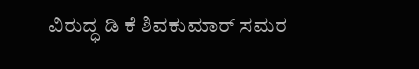ವಿರುದ್ಧ ಡಿ ಕೆ ಶಿವಕುಮಾರ್ ಸಮರ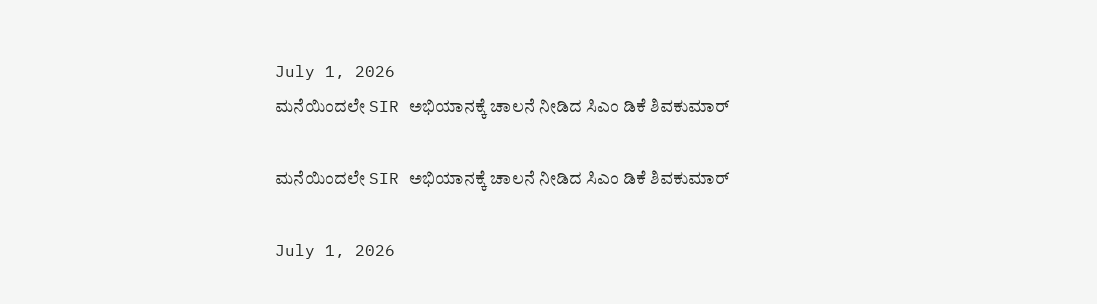July 1, 2026
ಮನೆಯಿಂದಲೇ SIR ಅಭಿಯಾನಕ್ಕೆ ಚಾಲನೆ ನೀಡಿದ ಸಿಎಂ ಡಿಕೆ ಶಿವಕುಮಾರ್

ಮನೆಯಿಂದಲೇ SIR ಅಭಿಯಾನಕ್ಕೆ ಚಾಲನೆ ನೀಡಿದ ಸಿಎಂ ಡಿಕೆ ಶಿವಕುಮಾರ್

July 1, 2026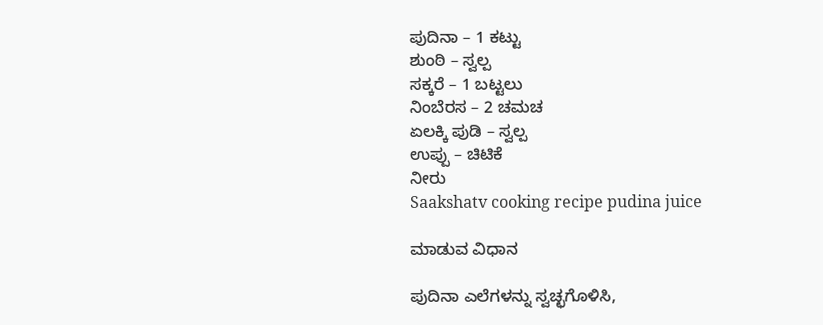ಪುದಿನಾ – 1 ಕಟ್ಟು
ಶುಂಠಿ – ಸ್ವಲ್ಪ
ಸಕ್ಕರೆ – 1 ಬಟ್ಟಲು
ನಿಂಬೆರಸ – 2 ಚಮಚ
ಏಲಕ್ಕಿ ಪುಡಿ – ಸ್ವಲ್ಪ
ಉಪ್ಪು – ಚಿಟಿಕೆ
ನೀರು
Saakshatv cooking recipe pudina juice

ಮಾಡುವ ವಿಧಾನ

ಪುದಿನಾ ಎಲೆಗಳನ್ನು ಸ್ವಚ್ಛಗೊಳಿಸಿ,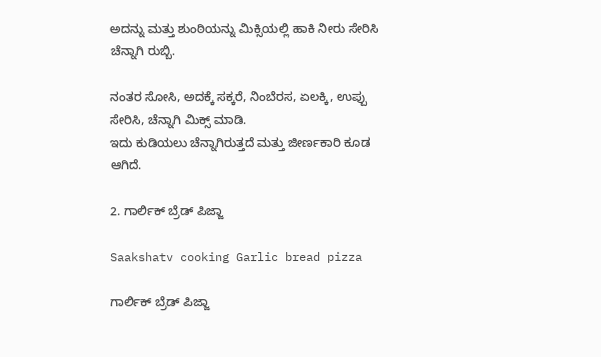ಅದನ್ನು ಮತ್ತು ಶುಂಠಿಯನ್ನು ಮಿಕ್ಸಿಯಲ್ಲಿ ಹಾಕಿ ನೀರು ಸೇರಿಸಿ ‌ ಚೆನ್ನಾಗಿ ‌ರುಬ್ಬಿ.

ನಂತರ ಸೋಸಿ, ಅದಕ್ಕೆ ಸಕ್ಕರೆ, ನಿಂಬೆರಸ, ಏಲಕ್ಕಿ, ಉಪ್ಪು ಸೇರಿಸಿ, ಚೆನ್ನಾಗಿ ಮಿಕ್ಸ್ ‌ಮಾಡಿ.
ಇದು ಕುಡಿಯಲು ಚೆನ್ನಾಗಿರುತ್ತದೆ ಮತ್ತು ಜೀರ್ಣಕಾರಿ ಕೂಡ ಆಗಿದೆ.

2. ಗಾರ್ಲಿಕ್ ಬ್ರೆಡ್ ಪಿಜ್ಜಾ

Saakshatv cooking Garlic bread pizza

ಗಾರ್ಲಿಕ್ ಬ್ರೆಡ್ ಪಿಜ್ಜಾ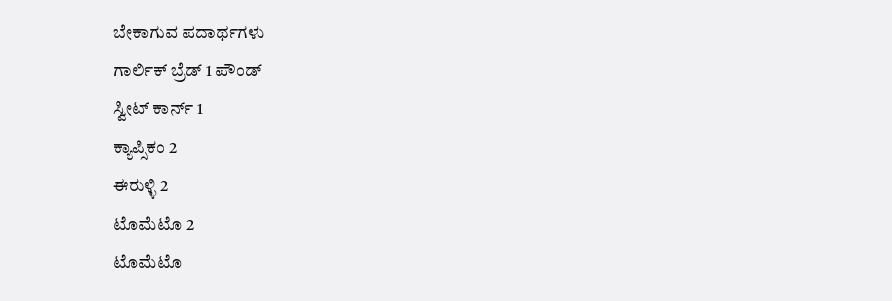ಬೇಕಾಗುವ ಪದಾರ್ಥಗಳು
ಗಾರ್ಲಿಕ್ ಬ್ರೆಡ್ 1 ಪೌಂಡ್
ಸ್ವೀಟ್ ಕಾರ್ನ್ 1
ಕ್ಯಾಪ್ಸಿಕಂ 2
ಈರುಳ್ಳಿ 2
ಟೊಮೆಟೊ 2
ಟೊಮೆಟೊ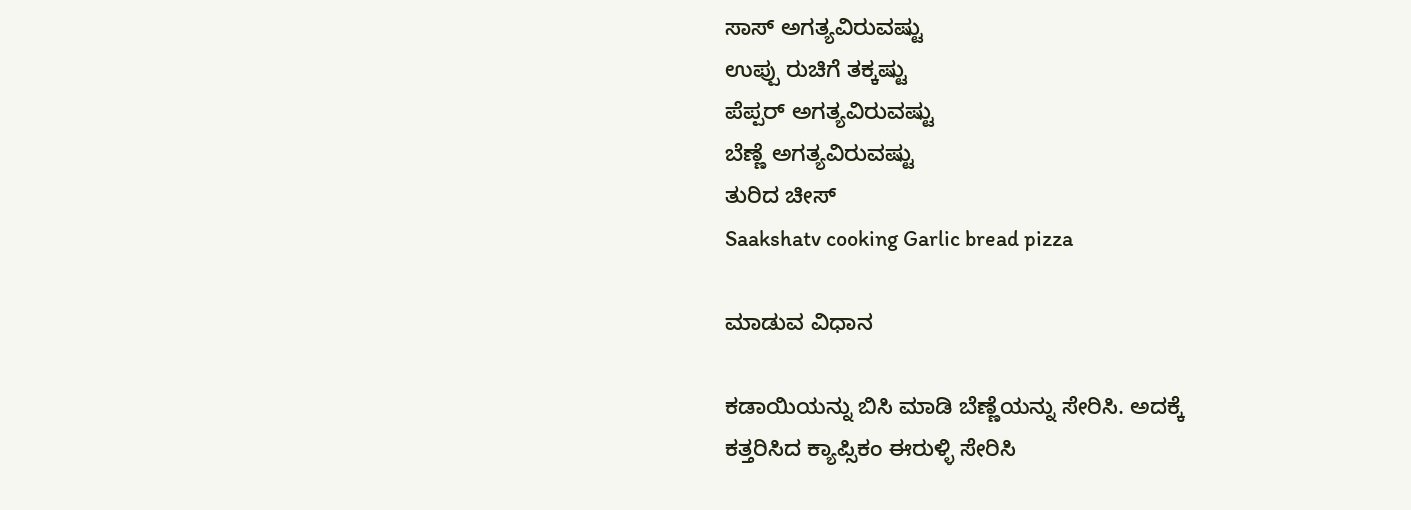ಸಾಸ್ ಅಗತ್ಯವಿರುವಷ್ಟು
ಉಪ್ಪು ರುಚಿಗೆ ತಕ್ಕಷ್ಟು
ಪೆಪ್ಪರ್ ಅಗತ್ಯವಿರುವಷ್ಟು
ಬೆಣ್ಣೆ ಅಗತ್ಯವಿರುವಷ್ಟು
ತುರಿದ ಚೀಸ್
Saakshatv cooking Garlic bread pizza

ಮಾಡುವ ವಿಧಾನ

ಕಡಾಯಿಯನ್ನು ಬಿಸಿ ಮಾಡಿ ಬೆಣ್ಣೆಯನ್ನು ಸೇರಿಸಿ. ಅದಕ್ಕೆ
ಕತ್ತರಿಸಿದ ಕ್ಯಾಪ್ಸಿಕಂ ಈರುಳ್ಳಿ ಸೇರಿಸಿ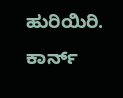ಹುರಿಯಿರಿ. ಕಾರ್ನ್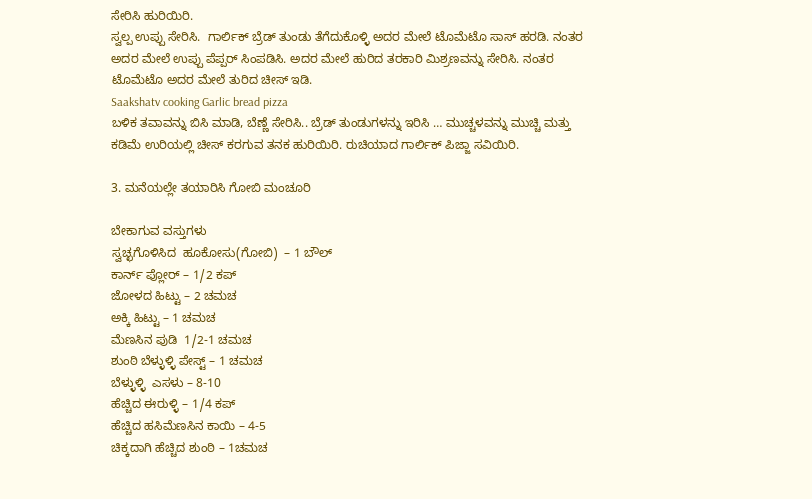ಸೇರಿಸಿ ಹುರಿಯಿರಿ.
ಸ್ವಲ್ಪ ಉಪ್ಪು ಸೇರಿಸಿ.  ಗಾರ್ಲಿಕ್ ಬ್ರೆಡ್ ತುಂಡು ತೆಗೆದುಕೊಳ್ಳಿ ಅದರ ಮೇಲೆ ಟೊಮೆಟೊ ಸಾಸ್ ಹರಡಿ. ನಂತರ ಅದರ ಮೇಲೆ ಉಪ್ಪು ಪೆಪ್ಪರ್ ಸಿಂಪಡಿಸಿ. ಅದರ ಮೇಲೆ ಹುರಿದ ತರಕಾರಿ ಮಿಶ್ರಣವನ್ನು ಸೇರಿಸಿ. ನಂತರ ಟೊಮೆಟೊ ಅದರ ಮೇಲೆ ತುರಿದ ಚೀಸ್ ಇಡಿ.
Saakshatv cooking Garlic bread pizza
ಬಳಿಕ ತವಾವನ್ನು ಬಿಸಿ ಮಾಡಿ, ಬೆಣ್ಣೆ ಸೇರಿಸಿ.. ಬ್ರೆಡ್ ತುಂಡುಗಳನ್ನು ಇರಿಸಿ … ಮುಚ್ಚಳವನ್ನು ಮುಚ್ಚಿ ಮತ್ತು ಕಡಿಮೆ ಉರಿಯಲ್ಲಿ ಚೀಸ್ ಕರಗುವ ತನಕ ಹುರಿಯಿರಿ. ರುಚಿಯಾದ ಗಾರ್ಲಿಕ್ ಪಿಜ್ಜಾ ಸವಿಯಿರಿ.

3. ಮನೆಯಲ್ಲೇ ತಯಾರಿಸಿ ಗೋಬಿ ಮಂಚೂರಿ

ಬೇಕಾಗುವ ವಸ್ತುಗಳು
ಸ್ವಚ್ಛಗೊಳಿಸಿದ  ಹೂಕೋಸು(ಗೋಬಿ)  – 1 ಬೌಲ್
ಕಾರ್ನ್ ಪ್ಲೋರ್ – 1/2 ಕಪ್
ಜೋಳದ ಹಿಟ್ಟು – 2 ಚಮಚ
ಅಕ್ಕಿ ಹಿಟ್ಟು – 1 ಚಮಚ
ಮೆಣಸಿನ ಪುಡಿ  1/2-1 ಚಮಚ
ಶುಂಠಿ ಬೆಳ್ಳುಳ್ಳಿ ಪೇಸ್ಟ್ – 1 ಚಮಚ
ಬೆಳ್ಳುಳ್ಳಿ  ಎಸಳು‌ – 8-10
ಹೆಚ್ಚಿದ ಈರುಳ್ಳಿ – 1/4 ಕಪ್
ಹೆಚ್ಚಿದ ಹಸಿಮೆಣಸಿನ ಕಾಯಿ – 4-5
ಚಿಕ್ಕದಾಗಿ ಹೆಚ್ಚಿದ ಶುಂಠಿ – 1ಚಮಚ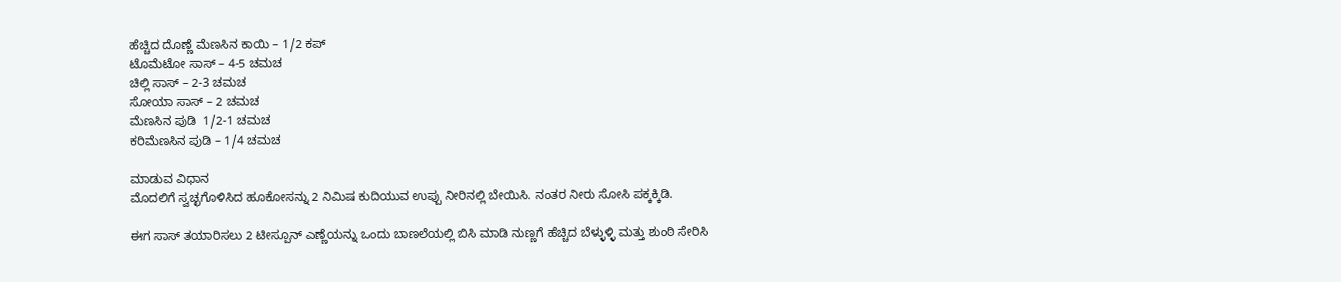ಹೆಚ್ಚಿದ ದೊಣ್ಣೆ ಮೆಣಸಿನ ಕಾಯಿ – 1/2 ಕಪ್
ಟೊಮೆಟೋ ಸಾಸ್ – 4-5 ಚಮಚ
ಚಿಲ್ಲಿ ಸಾಸ್ – 2-3 ಚಮಚ
ಸೋಯಾ ಸಾಸ್ – 2 ಚಮಚ
ಮೆಣಸಿನ ಪುಡಿ  1/2-1 ಚಮಚ
ಕರಿಮೆಣಸಿನ ಪುಡಿ – 1/4 ಚಮಚ

ಮಾಡುವ ವಿಧಾನ
ಮೊದಲಿಗೆ ಸ್ವಚ್ಛಗೊಳಿಸಿದ ಹೂಕೋಸನ್ನು 2 ನಿಮಿಷ ಕುದಿಯುವ ಉಪ್ಪು ನೀರಿನಲ್ಲಿ ಬೇಯಿಸಿ. ನಂತರ ನೀರು ಸೋಸಿ ಪಕ್ಕಕ್ಕಿಡಿ.

ಈಗ ಸಾಸ್ ತಯಾರಿಸಲು 2 ಟೀಸ್ಪೂನ್ ಎಣ್ಣೆಯನ್ನು ಒಂದು ಬಾಣಲೆಯಲ್ಲಿ ಬಿಸಿ ಮಾಡಿ ನುಣ್ಣಗೆ ಹೆಚ್ಚಿದ ಬೆಳ್ಳುಳ್ಳಿ ಮತ್ತು ಶುಂಠಿ ಸೇರಿಸಿ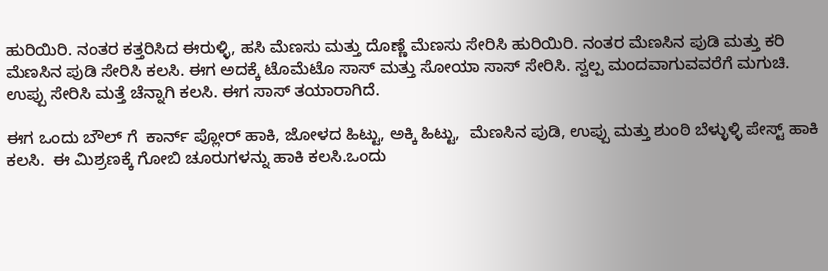ಹುರಿಯಿರಿ. ನಂತರ ಕತ್ತರಿಸಿದ ಈರುಳ್ಳಿ, ಹಸಿ ಮೆಣಸು ಮತ್ತು ದೊಣ್ಣೆ ಮೆಣಸು ಸೇರಿಸಿ ಹುರಿಯಿರಿ. ನಂತರ ಮೆಣಸಿನ ಪುಡಿ ಮತ್ತು ಕರಿ ಮೆಣಸಿನ ಪುಡಿ ಸೇರಿಸಿ ಕಲಸಿ. ಈಗ‌ ಅದಕ್ಕೆ ಟೊಮೆಟೊ ಸಾಸ್ ಮತ್ತು ಸೋಯಾ ಸಾಸ್ ಸೇರಿಸಿ. ಸ್ವಲ್ಪ ಮಂದವಾಗುವವರೆಗೆ ಮಗುಚಿ. ಉಪ್ಪು ಸೇರಿಸಿ ಮತ್ತೆ ಚೆನ್ನಾಗಿ ಕಲಸಿ. ಈಗ ಸಾಸ್ ತಯಾರಾಗಿದೆ.

ಈಗ ಒಂದು ಬೌಲ್ ಗೆ  ಕಾರ್ನ್ ಪ್ಲೋರ್ ಹಾಕಿ, ಜೋಳದ ಹಿಟ್ಟು, ಅಕ್ಕಿ ಹಿಟ್ಟು,  ಮೆಣಸಿನ ಪುಡಿ, ಉಪ್ಪು ಮತ್ತು ಶುಂಠಿ ಬೆಳ್ಳುಳ್ಳಿ ಪೇಸ್ಟ್ ಹಾಕಿ ಕಲಸಿ.  ಈ ಮಿಶ್ರಣಕ್ಕೆ ಗೋಬಿ ಚೂರುಗಳನ್ನು ಹಾಕಿ ಕಲಸಿ.ಒಂದು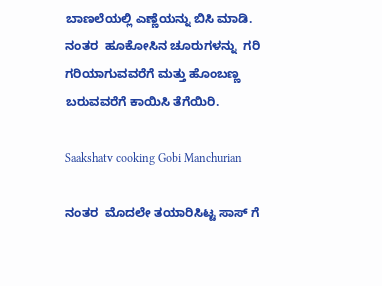ಬಾಣಲೆಯಲ್ಲಿ ಎಣ್ಣೆಯನ್ನು ಬಿಸಿ ಮಾಡಿ. ನಂತರ  ಹೂಕೋಸಿನ ಚೂರುಗಳನ್ನು  ಗರಿ ಗರಿಯಾಗುವವರೆಗೆ ಮತ್ತು ಹೊಂಬಣ್ಣ ಬರುವವರೆಗೆ ಕಾಯಿಸಿ ತೆಗೆಯಿರಿ.

Saakshatv cooking Gobi Manchurian

ನಂತರ  ಮೊದಲೇ ತಯಾರಿಸಿಟ್ಟ ಸಾಸ್ ಗೆ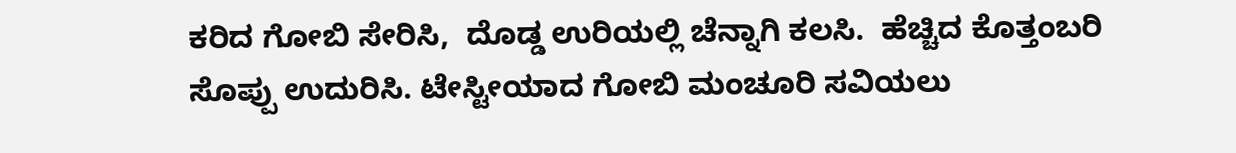ಕರಿದ ಗೋಬಿ ಸೇರಿಸಿ,  ದೊಡ್ಡ ಉರಿಯಲ್ಲಿ ಚೆನ್ನಾಗಿ ಕಲಸಿ.  ಹೆಚ್ಚಿದ ಕೊತ್ತಂಬರಿ ಸೊಪ್ಪು ಉದುರಿಸಿ. ಟೇಸ್ಟೀಯಾದ ಗೋಬಿ ಮಂಚೂರಿ ಸವಿಯಲು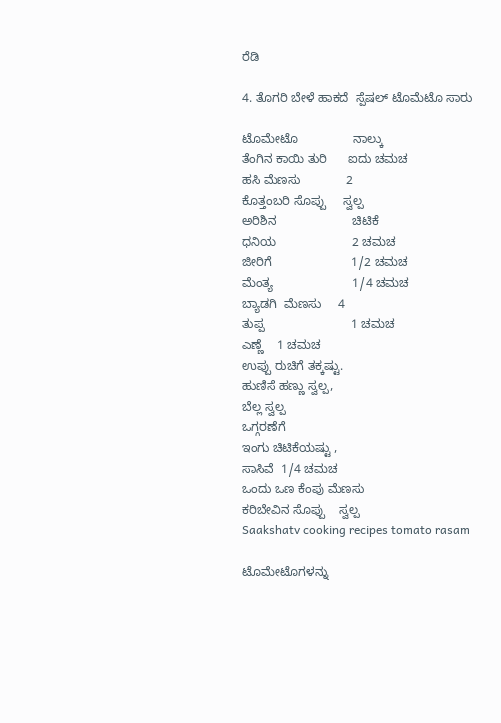ರೆಡಿ

4. ತೊಗರಿ ಬೇಳೆ ಹಾಕದೆ  ಸ್ಪೆಷಲ್ ಟೊಮೆಟೊ ಸಾರು

ಟೊಮೇಟೊ                ನಾಲ್ಕು
ತೆಂಗಿನ ಕಾಯಿ ತುರಿ      ಐದು ಚಮಚ
ಹಸಿ ಮೆಣಸು             2
ಕೊತ್ತಂಬರಿ ಸೊಪ್ಪು     ಸ್ವಲ್ಪ
ಅರಿಶಿನ                      ಚಿಟಿಕೆ
ಧನಿಯ                      2 ಚಮಚ
ಜೀರಿಗೆ                       1/2 ಚಮಚ
ಮೆಂತ್ಯ                       1/4 ಚಮಚ
ಬ್ಯಾಡಗಿ  ಮೆಣಸು     4
ತುಪ್ಪ                         1 ಚಮಚ
ಎಣ್ಣೆ    1 ಚಮಚ
ಉಪ್ಪು ರುಚಿಗೆ ತಕ್ಕಷ್ಟು.
ಹುಣಿಸೆ ಹಣ್ಣು ಸ್ವಲ್ಪ,
ಬೆಲ್ಲ ಸ್ವಲ್ಪ
ಒಗ್ಗರಣೆಗೆ
ಇಂಗು ಚಿಟಿಕೆಯಷ್ಟು ,
ಸಾಸಿವೆ  1/4 ಚಮಚ
ಒಂದು ಒಣ ಕೆಂಪು ಮೆಣಸು
ಕರಿಬೇವಿನ ಸೊಪ್ಪು    ಸ್ವಲ್ಪ
Saakshatv cooking recipes tomato rasam

ಟೊಮೇಟೊಗಳನ್ನು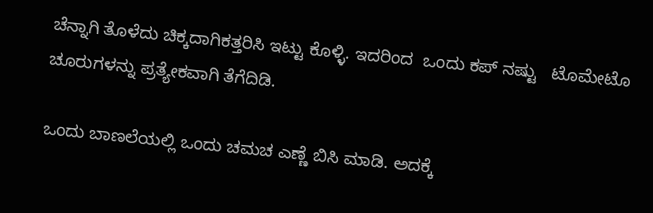ಚೆನ್ನಾಗಿ ತೊಳೆದು ಚಿಕ್ಕದಾಗಿಕತ್ತರಿಸಿ ಇಟ್ಟು ಕೊಳ್ಳಿ. ಇದರಿಂದ  ಒಂದು ಕಪ್ ನಷ್ಟು   ಟೊಮೇಟೊ ಚೂರುಗಳನ್ನು ಪ್ರತ್ಯೇಕವಾಗಿ ತೆಗೆದಿಡಿ.

ಒಂದು ಬಾಣಲೆಯಲ್ಲಿ ಒಂದು ಚಮಚ ಎಣ್ಣೆ ಬಿಸಿ ಮಾಡಿ. ಅದಕ್ಕೆ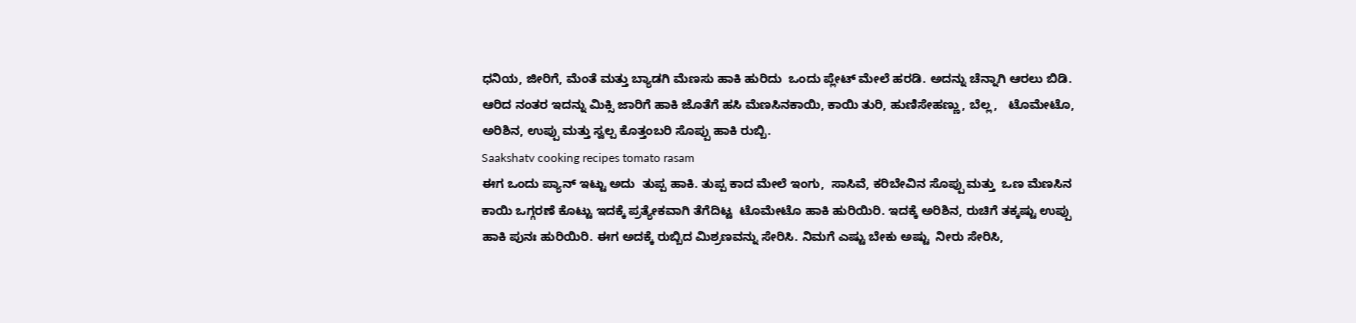ಧನಿಯ, ಜೀರಿಗೆ, ಮೆಂತೆ ಮತ್ತು ಬ್ಯಾಡಗಿ ಮೆಣಸು ಹಾಕಿ ಹುರಿದು  ಒಂದು ಪ್ಲೇಟ್ ಮೇಲೆ ಹರಡಿ. ಅದನ್ನು ಚೆನ್ನಾಗಿ ಆರಲು ಬಿಡಿ.
ಆರಿದ ನಂತರ ಇದನ್ನು ಮಿಕ್ಸಿ ಜಾರಿಗೆ ಹಾಕಿ ಜೊತೆಗೆ ಹಸಿ ಮೆಣಸಿನಕಾಯಿ, ಕಾಯಿ ತುರಿ, ಹುಣಿಸೇಹಣ್ಣು, ಬೆಲ್ಲ,   ಟೊಮೇಟೊ, ಅರಿಶಿನ, ಉಪ್ಪು ಮತ್ತು ಸ್ವಲ್ಪ ಕೊತ್ತಂಬರಿ ಸೊಪ್ಪು ಹಾಕಿ ರುಬ್ಬಿ.
Saakshatv cooking recipes tomato rasam
ಈಗ ಒಂದು ಪ್ಯಾನ್ ಇಟ್ಟು ಅದು  ತುಪ್ಪ ಹಾಕಿ. ತುಪ್ಪ ಕಾದ ಮೇಲೆ ಇಂಗು,  ಸಾಸಿವೆ, ಕರಿಬೇವಿನ ಸೊಪ್ಪು ಮತ್ತು  ಒಣ ಮೆಣಸಿನ ಕಾಯಿ ಒಗ್ಗರಣೆ ಕೊಟ್ಟು ಇದಕ್ಕೆ ಪ್ರತ್ಯೇಕವಾಗಿ ತೆಗೆದಿಟ್ಟ  ಟೊಮೇಟೊ ಹಾಕಿ ಹುರಿಯಿರಿ. ಇದಕ್ಕೆ ಅರಿಶಿನ, ರುಚಿಗೆ ತಕ್ಕಷ್ಟು ಉಪ್ಪು ಹಾಕಿ ಪುನಃ ಹುರಿಯಿರಿ. ಈಗ ಅದಕ್ಕೆ ರುಬ್ಬಿದ ಮಿಶ್ರಣವನ್ನು ಸೇರಿಸಿ. ನಿಮಗೆ ಎಷ್ಟು ಬೇಕು ಅಷ್ಟು  ನೀರು ಸೇರಿಸಿ,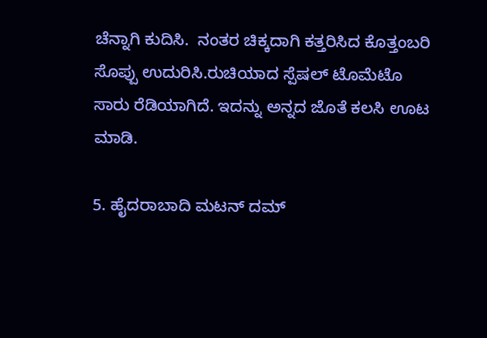ಚೆನ್ನಾಗಿ ಕುದಿಸಿ.  ನಂತರ ಚಿಕ್ಕದಾಗಿ ‌ಕತ್ತರಿಸಿದ ಕೊತ್ತಂಬರಿ ಸೊಪ್ಪು ಉದುರಿಸಿ.ರುಚಿಯಾದ ಸ್ಪೆಷಲ್ ಟೊಮೆಟೊ ಸಾರು ರೆಡಿಯಾಗಿದೆ. ಇದನ್ನು ಅನ್ನದ ಜೊತೆ ಕಲಸಿ ಊಟ ಮಾಡಿ.

5. ಹೈದರಾಬಾದಿ ಮಟನ್ ದಮ್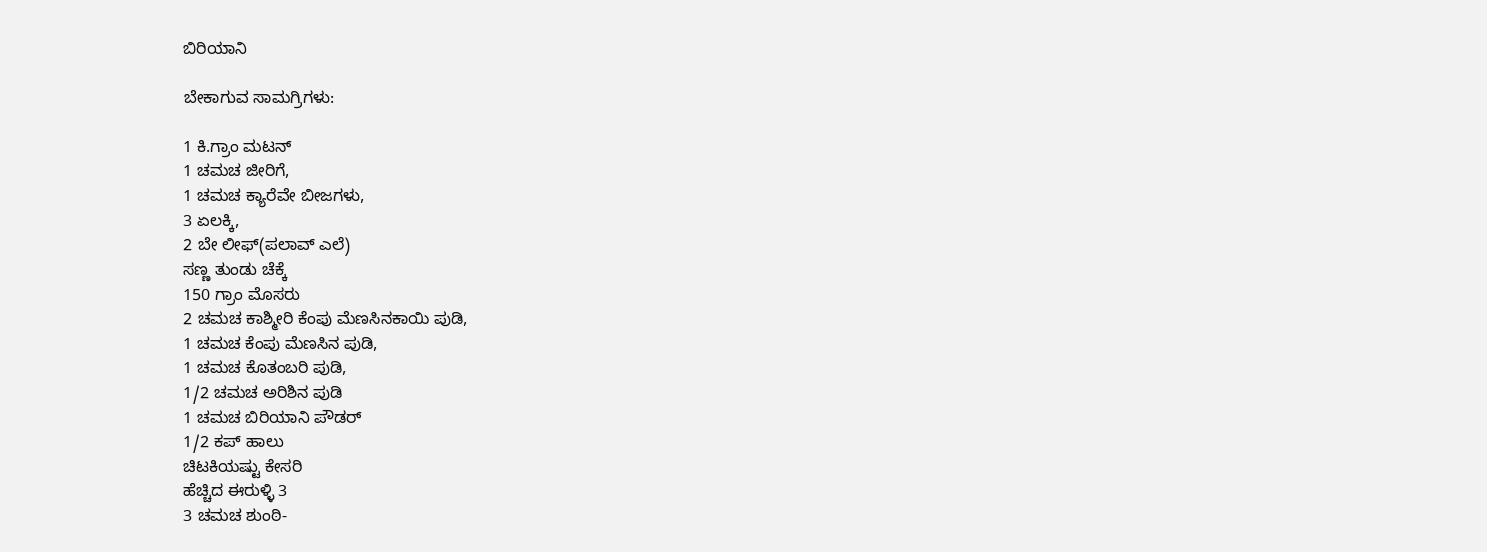ಬಿರಿಯಾನಿ

ಬೇಕಾಗುವ ಸಾಮಗ್ರಿಗಳು:

1 ಕಿ.ಗ್ರಾಂ ಮಟನ್
1 ಚಮಚ ಜೀರಿಗೆ,
1 ಚಮಚ ಕ್ಯಾರೆವೇ ಬೀಜಗಳು,
3 ಏಲಕ್ಕಿ,
2 ಬೇ ಲೀಫ್(ಪಲಾವ್ ಎಲೆ)
ಸಣ್ಣ ತುಂಡು ಚೆಕ್ಕೆ
150 ಗ್ರಾಂ ಮೊಸರು
2 ಚಮಚ ಕಾಶ್ಮೀರಿ ಕೆಂಪು ಮೆಣಸಿನಕಾಯಿ ಪುಡಿ,
1 ಚಮಚ ಕೆಂಪು ಮೆಣಸಿನ ಪುಡಿ,
1 ಚಮಚ ಕೊತಂಬರಿ ಪುಡಿ,
1/2 ಚಮಚ ಅರಿಶಿನ ಪುಡಿ
1 ಚಮಚ ಬಿರಿಯಾನಿ ಪೌಡರ್
1/2 ಕಪ್ ಹಾಲು
ಚಿಟಕಿಯಷ್ಟು ಕೇಸರಿ
ಹೆಚ್ಚಿದ ಈರುಳ್ಳಿ 3
3 ಚಮಚ ಶುಂಠಿ-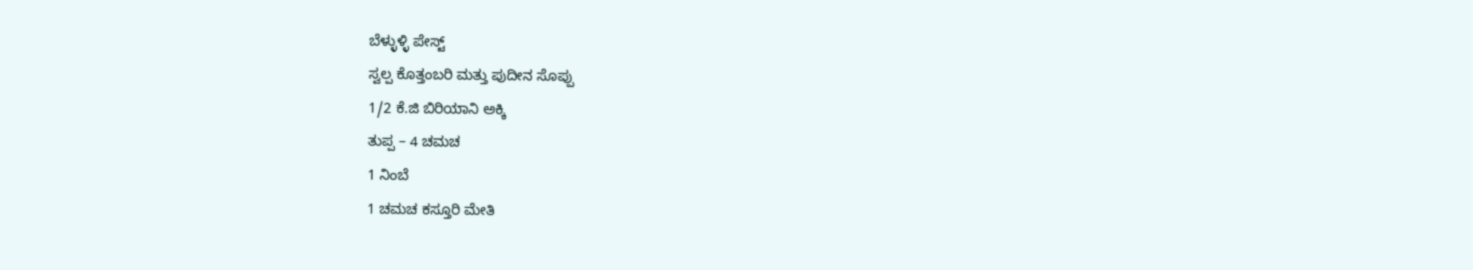ಬೆಳ್ಳುಳ್ಳಿ ಪೇಸ್ಟ್
ಸ್ವಲ್ಪ ಕೊತ್ತಂಬರಿ ಮತ್ತು ಪುದೀನ ಸೊಪ್ಪು
1/2 ಕೆ.ಜಿ ಬಿರಿಯಾನಿ ಅಕ್ಕಿ
ತುಪ್ಪ – 4 ಚಮಚ
1 ನಿಂಬೆ
1 ಚಮಚ ಕಸ್ತೂರಿ ಮೇತಿ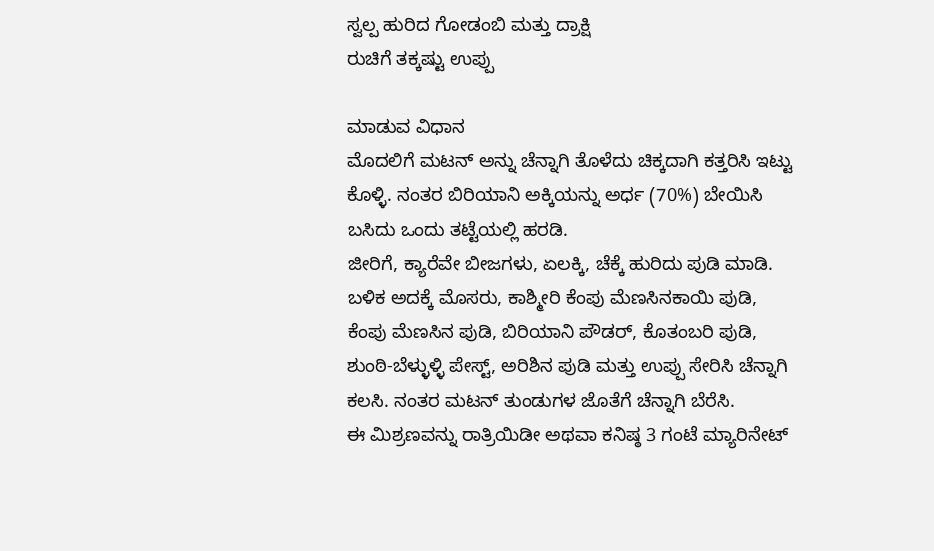ಸ್ವಲ್ಪ ಹುರಿದ ಗೋಡಂಬಿ ‌ಮತ್ತು ದ್ರಾಕ್ಷಿ
ರುಚಿಗೆ ತಕ್ಕಷ್ಟು ಉಪ್ಪು

ಮಾಡುವ ‌ವಿಧಾನ
ಮೊದಲಿಗೆ ಮಟನ್ ಅನ್ನು ಚೆನ್ನಾಗಿ ತೊಳೆದು ಚಿಕ್ಕದಾಗಿ‌ ಕತ್ತರಿಸಿ ಇಟ್ಟು ಕೊಳ್ಳಿ. ನಂತರ ಬಿರಿಯಾನಿ ಅಕ್ಕಿಯನ್ನು ಅರ್ಧ (70%) ಬೇಯಿಸಿ ಬಸಿದು ಒಂದು ತಟ್ಟೆಯಲ್ಲಿ ಹರಡಿ.
ಜೀರಿಗೆ, ಕ್ಯಾರೆವೇ ಬೀಜಗಳು, ಏಲಕ್ಕಿ, ಚೆಕ್ಕೆ ಹುರಿದು ಪುಡಿ ಮಾಡಿ. ಬಳಿಕ ಅದಕ್ಕೆ ಮೊಸರು, ಕಾಶ್ಮೀರಿ ಕೆಂಪು ಮೆಣಸಿನಕಾಯಿ ಪುಡಿ, ಕೆಂಪು ಮೆಣಸಿನ ಪುಡಿ, ಬಿರಿಯಾನಿ ಪೌಡರ್, ಕೊತಂಬರಿ ಪುಡಿ, ಶುಂಠಿ-ಬೆಳ್ಳುಳ್ಳಿ ಪೇಸ್ಟ್, ಅರಿಶಿನ ಪುಡಿ ಮತ್ತು ಉಪ್ಪು ಸೇರಿಸಿ ಚೆನ್ನಾಗಿ ಕಲಸಿ. ನಂತರ ಮಟನ್ ತುಂಡುಗಳ ಜೊತೆಗೆ ಚೆನ್ನಾಗಿ ಬೆರೆಸಿ.
ಈ ಮಿಶ್ರಣವನ್ನು ರಾತ್ರಿಯಿಡೀ ಅಥವಾ ಕನಿಷ್ಠ 3 ಗಂಟೆ ಮ್ಯಾರಿನೇಟ್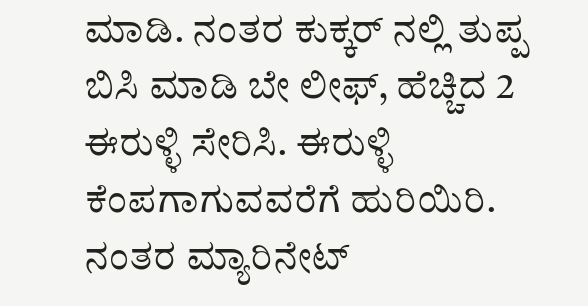ಮಾಡಿ. ನಂತರ ಕುಕ್ಕರ್ ನಲ್ಲಿ ತುಪ್ಪ ಬಿಸಿ ಮಾಡಿ ಬೇ ಲೀಫ್, ಹೆಚ್ಚಿದ 2 ಈರುಳ್ಳಿ ಸೇರಿಸಿ. ಈರುಳ್ಳಿ ಕೆಂಪಗಾಗುವವರೆಗೆ ಹುರಿಯಿರಿ. ನಂತರ ಮ್ಯಾರಿನೇಟ್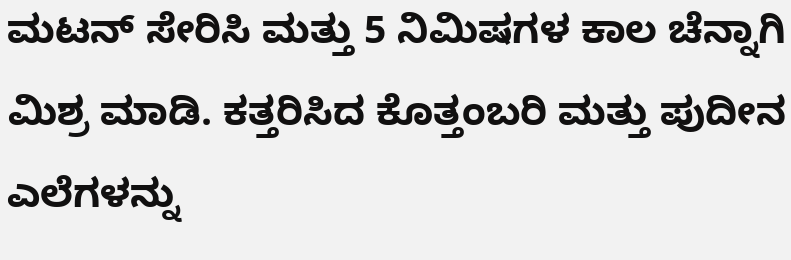ಮಟನ್ ಸೇರಿಸಿ ಮತ್ತು 5 ನಿಮಿಷಗಳ ಕಾಲ ಚೆನ್ನಾಗಿ ಮಿಶ್ರ ಮಾಡಿ. ಕತ್ತರಿಸಿದ ಕೊತ್ತಂಬರಿ ಮತ್ತು ಪುದೀನ ಎಲೆಗಳನ್ನು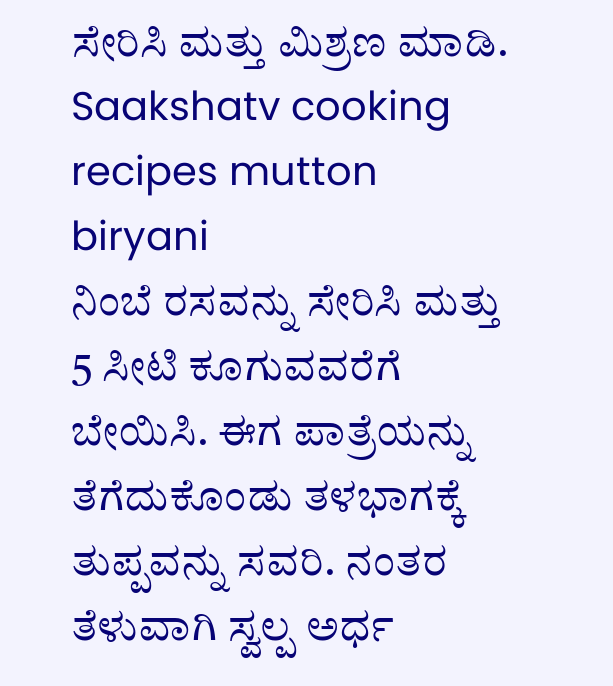ಸೇರಿಸಿ ಮತ್ತು ಮಿಶ್ರಣ ಮಾಡಿ.
Saakshatv cooking recipes mutton biryani
ನಿಂಬೆ ರಸವನ್ನು ಸೇರಿಸಿ ಮತ್ತು 5 ಸೀಟಿ ಕೂಗುವವರೆಗೆ ಬೇಯಿಸಿ. ಈಗ ಪಾತ್ರೆಯನ್ನು ತೆಗೆದುಕೊಂಡು ತಳಭಾಗಕ್ಕೆ ತುಪ್ಪವನ್ನು ‌ಸವರಿ. ನಂತರ ತೆಳುವಾಗಿ ‌ಸ್ವಲ್ಪ‌ ಅರ್ಧ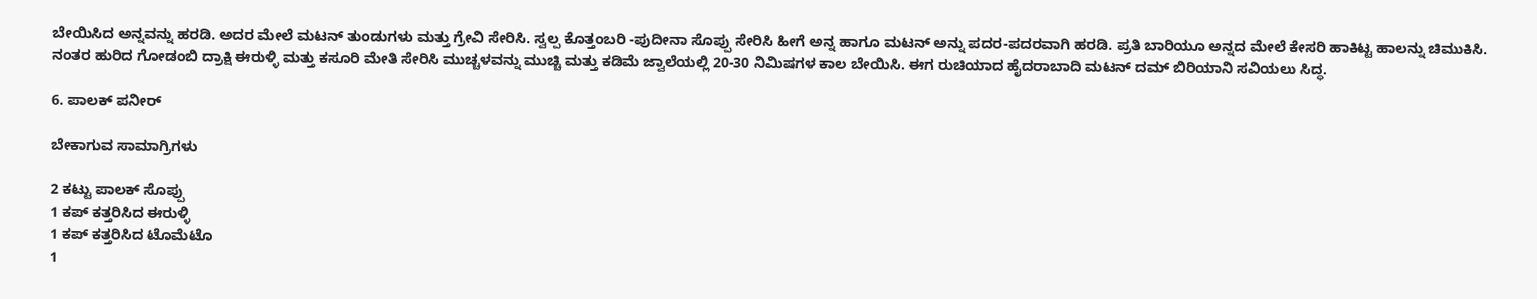ಬೇಯಿಸಿದ ‌ಅನ್ನವನ್ನು ಹರಡಿ. ಅದರ ಮೇಲೆ ಮಟನ್ ತುಂಡುಗಳು ಮತ್ತು ಗ್ರೇವಿ ಸೇರಿಸಿ. ಸ್ವಲ್ಪ ಕೊತ್ತಂಬರಿ -ಪುದೀನಾ ಸೊಪ್ಪು ಸೇರಿಸಿ ಹೀಗೆ ಅನ್ನ ಹಾಗೂ ಮಟನ್‌ ಅನ್ನು ಪದರ-ಪದರವಾಗಿ ಹರಡಿ. ಪ್ರತಿ ಬಾರಿಯೂ ಅನ್ನದ ಮೇಲೆ ಕೇಸರಿ ಹಾಕಿಟ್ಟ ಹಾಲನ್ನು ಚಿಮುಕಿಸಿ. ನಂತರ ಹುರಿದ ಗೋಡಂಬಿ ದ್ರಾಕ್ಷಿ ಈರುಳ್ಳಿ ಮತ್ತು ಕಸೂರಿ ಮೇತಿ ಸೇರಿಸಿ ಮುಚ್ಚಳವನ್ನು ಮುಚ್ಚಿ ಮತ್ತು ಕಡಿಮೆ ಜ್ವಾಲೆಯಲ್ಲಿ 20-30 ನಿಮಿಷಗಳ ಕಾಲ ಬೇಯಿಸಿ. ಈಗ‌ ರುಚಿಯಾದ ಹೈದರಾಬಾದಿ ಮಟನ್ ದಮ್ ಬಿರಿಯಾನಿ ಸವಿಯಲು ಸಿದ್ಧ.

6. ಪಾಲಕ್ ಪನೀರ್

ಬೇಕಾಗುವ ಸಾಮಾಗ್ರಿಗಳು

2 ಕಟ್ಟು ಪಾಲಕ್ ಸೊಪ್ಪು
1 ಕಪ್ ಕತ್ತರಿಸಿದ ಈರುಳ್ಳಿ
1 ಕಪ್ ಕತ್ತರಿಸಿದ ಟೊಮೆಟೊ
1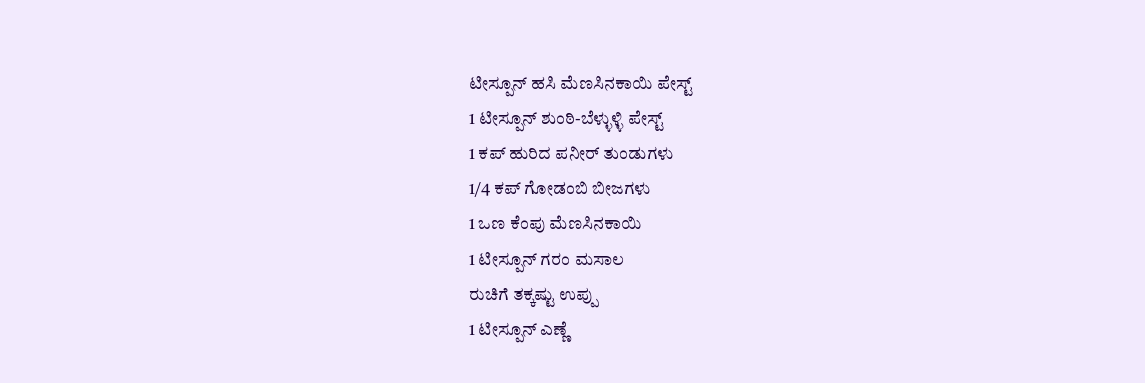ಟೀಸ್ಪೂನ್ ಹಸಿ ಮೆಣಸಿನಕಾಯಿ ಪೇಸ್ಟ್
1 ಟೀಸ್ಪೂನ್ ಶುಂಠಿ-ಬೆಳ್ಳುಳ್ಳಿ ಪೇಸ್ಟ್
1 ಕಪ್ ಹುರಿದ ಪನೀರ್ ತುಂಡುಗಳು
1/4 ಕಪ್ ಗೋಡಂಬಿ ಬೀಜಗಳು
1 ಒಣ ಕೆಂಪು ಮೆಣಸಿನಕಾಯಿ
1 ಟೀಸ್ಪೂನ್ ಗರಂ ಮಸಾಲ
ರುಚಿಗೆ ತಕ್ಕಷ್ಟು ‌ಉಪ್ಪು
1 ಟೀಸ್ಪೂನ್ ಎಣ್ಣೆ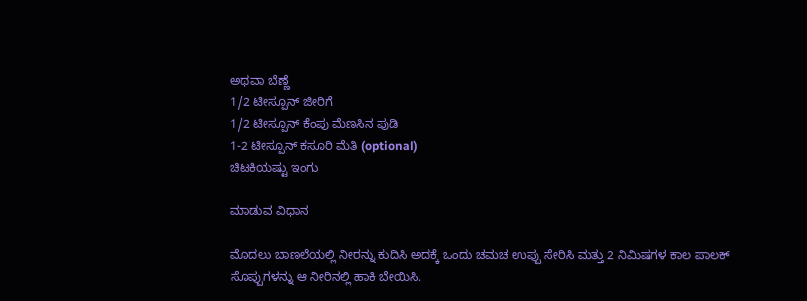ಅಥವಾ ಬೆಣ್ಣೆ
1/2 ಟೀಸ್ಪೂನ್ ಜೀರಿಗೆ
1/2 ಟೀಸ್ಪೂನ್ ಕೆಂಪು ಮೆಣಸಿನ ಪುಡಿ
1-2 ಟೀಸ್ಪೂನ್ ಕಸೂರಿ ಮೆತಿ (optional)
ಚಿಟಕಿಯಷ್ಟು ಇಂಗು

ಮಾಡುವ ವಿಧಾನ

ಮೊದಲು ಬಾಣಲೆಯಲ್ಲಿ ನೀರನ್ನು ಕುದಿಸಿ ಅದಕ್ಕೆ ಒಂದು ಚಮಚ ಉಪ್ಪು ಸೇರಿಸಿ ಮತ್ತು 2 ನಿಮಿಷಗಳ ಕಾಲ ಪಾಲಕ್ ಸೊಪ್ಪುಗಳನ್ನು ಆ ನೀರಿನಲ್ಲಿ ‌ಹಾಕಿ ಬೇಯಿಸಿ.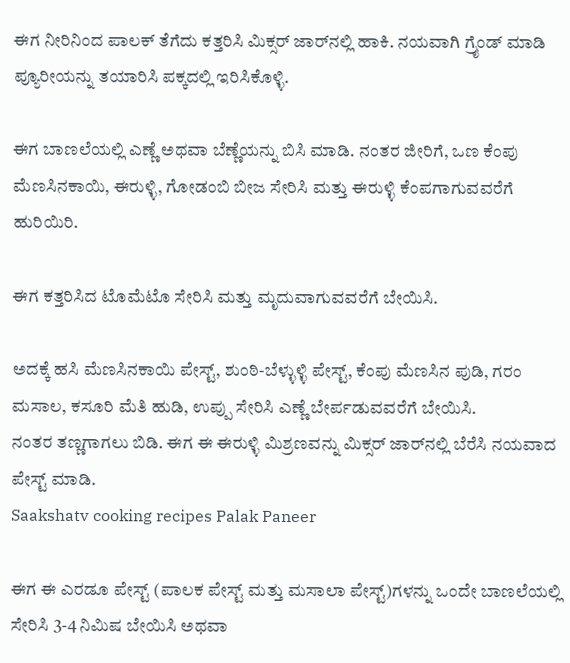ಈಗ ನೀರಿನಿಂದ ಪಾಲಕ್ ತೆಗೆದು ಕತ್ತರಿಸಿ ಮಿಕ್ಸರ್ ಜಾರ್‌ನಲ್ಲಿ ಹಾಕಿ. ನಯವಾಗಿ ಗ್ರೈಂಡ್ ಮಾಡಿ ಪ್ಯೂರೀಯನ್ನು ತಯಾರಿಸಿ ಪಕ್ಕದಲ್ಲಿ ಇರಿಸಿಕೊಳ್ಳಿ.

ಈಗ ಬಾಣಲೆಯಲ್ಲಿ ಎಣ್ಣೆ ಅಥವಾ ಬೆಣ್ಣೆಯನ್ನು ಬಿಸಿ ಮಾಡಿ. ನಂತರ ಜೀರಿಗೆ, ಒಣ ಕೆಂಪು ಮೆಣಸಿನಕಾಯಿ, ಈರುಳ್ಳಿ, ಗೋಡಂಬಿ ಬೀಜ ಸೇರಿಸಿ ಮತ್ತು ಈರುಳ್ಳಿ ಕೆಂಪಗಾಗುವವರೆಗೆ ಹುರಿಯಿರಿ.

ಈಗ ಕತ್ತರಿಸಿದ ಟೊಮೆಟೊ ಸೇರಿಸಿ ಮತ್ತು ಮೃದುವಾಗುವವರೆಗೆ ಬೇಯಿಸಿ.

ಅದಕ್ಕೆ ಹಸಿ ಮೆಣಸಿನಕಾಯಿ ಪೇಸ್ಟ್, ಶುಂಠಿ-ಬೆಳ್ಳುಳ್ಳಿ ಪೇಸ್ಟ್, ಕೆಂಪು ಮೆಣಸಿನ ಪುಡಿ, ಗರಂ ಮಸಾಲ, ಕಸೂರಿ ಮೆತಿ‌ ಹುಡಿ, ಉಪ್ಪು ಸೇರಿಸಿ ಎಣ್ಣೆ ಬೇರ್ಪಡುವವರೆಗೆ ಬೇಯಿಸಿ.
ನಂತರ ತಣ್ಣಗಾಗಲು ಬಿಡಿ. ಈಗ ಈ ಈರುಳ್ಳಿ ಮಿಶ್ರಣವನ್ನು ಮಿಕ್ಸರ್ ಜಾರ್‌ನಲ್ಲಿ ಬೆರೆಸಿ ನಯವಾದ ಪೇಸ್ಟ್ ಮಾಡಿ.
Saakshatv cooking recipes Palak Paneer

ಈಗ ಈ ಎರಡೂ ಪೇಸ್ಟ್ (ಪಾಲಕ ಪೇಸ್ಟ್ ಮತ್ತು ಮಸಾಲಾ ಪೇಸ್ಟ್)ಗಳನ್ನು ಒಂದೇ ಬಾಣಲೆಯಲ್ಲಿ ಸೇರಿಸಿ 3-4 ನಿಮಿಷ ಬೇಯಿಸಿ ಅಥವಾ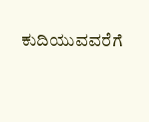ಕುದಿಯುವವರೆಗೆ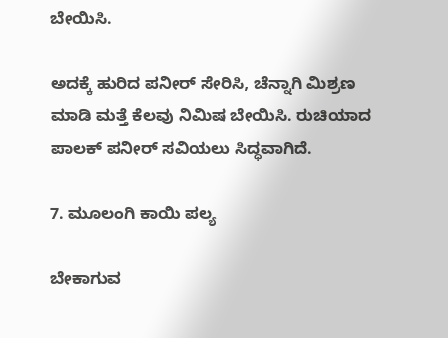ಬೇಯಿಸಿ.

ಅದಕ್ಕೆ ಹುರಿದ ಪನೀರ್ ಸೇರಿಸಿ, ಚೆನ್ನಾಗಿ ಮಿಶ್ರಣ ಮಾಡಿ ಮತ್ತೆ ಕೆಲವು ನಿಮಿಷ ಬೇಯಿಸಿ. ರುಚಿಯಾದ ಪಾಲಕ್ ಪನೀರ್ ಸವಿಯಲು ಸಿದ್ಧವಾಗಿದೆ.

7. ಮೂಲಂಗಿ ಕಾಯಿ ಪಲ್ಯ

ಬೇಕಾಗುವ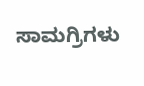ಸಾಮಗ್ರಿಗಳು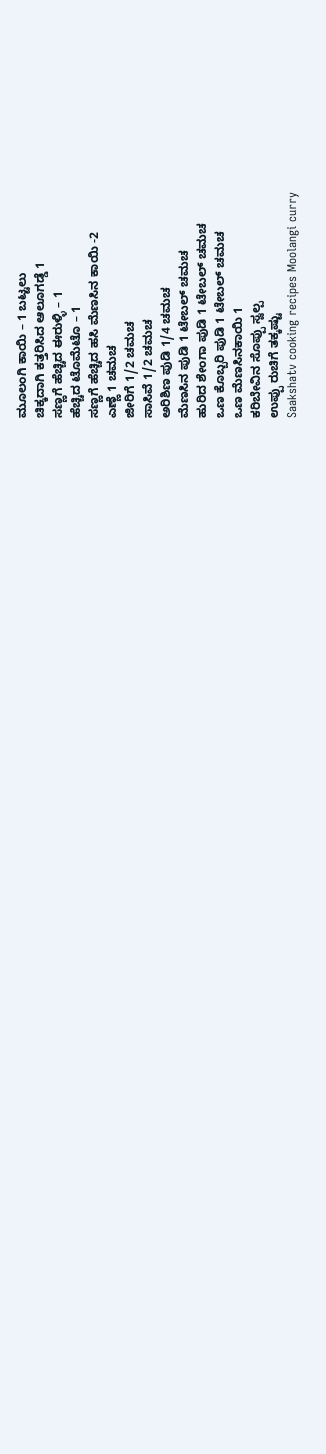ಮೂಲಂಗಿ ಕಾಯಿ – 1 ಬಟ್ಟಲು
ಚಿಕ್ಕದಾಗಿ ಕತ್ತರಿಸಿದ ಆಲೂಗಡ್ಡೆ 1
ಸಣ್ಣಗೆ ಹೆಚ್ಚಿದ ಈರುಳ್ಳಿ – 1
ಹೆಚ್ಚಿದ ಟೊಮೆಟೊ – 1
ಸಣ್ಣಗೆ ಹೆಚ್ಚಿದ ಹಸಿ ಮೆಣಸಿನ ಕಾಯಿ -2
ಎಣ್ಣೆ 1 ಚಮಚ
ಜೀರಿಗೆ 1/2 ಚಮಚ
ಸಾಸಿವೆ 1/2 ಚಮಚ
ಅರಿಶಿಣ ಪುಡಿ 1/4 ಚಮಚ
ಮೆಣಸಿನ ಪುಡಿ 1 ಟೇಬಲ್ ಚಮಚ
ಹುರಿದ ಶೇಂಗಾ ಪುಡಿ 1 ಟೇಬಲ್ ಚಮಚ
ಒಣ ಕೊಬ್ಬರಿ ಪುಡಿ 1 ಟೇಬಲ್ ಚಮಚ
ಒಣ ಮೆಣಸಿನಕಾಯಿ 1
ಕರಿಬೇವಿನ ಸೊಪ್ಪು ಸ್ವಲ್ಪ
ಉಪ್ಪು ರುಚಿಗೆ ತಕ್ಕಷ್ಟು
Saakshatv cooking recipes Moolangi curry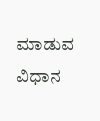ಮಾಡುವ ವಿಧಾನ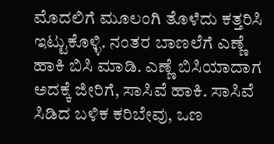ಮೊದಲಿಗೆ ಮೂಲಂಗಿ ತೊಳೆದು ಕತ್ತರಿಸಿ ಇಟ್ಟುಕೊಳ್ಳಿ. ನಂತರ ಬಾಣಲೆಗೆ ಎಣ್ಣೆ ಹಾಕಿ ಬಿಸಿ ಮಾಡಿ. ಎಣ್ಣೆ ಬಿಸಿಯಾದಾಗ ಅದಕ್ಕೆ ಜೀರಿಗೆ, ಸಾಸಿವೆ ಹಾಕಿ. ಸಾಸಿವೆ ಸಿಡಿದ ಬಳಿಕ ಕರಿಬೇವು, ಒಣ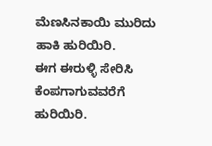ಮೆಣಸಿನಕಾಯಿ ಮುರಿದು ಹಾಕಿ ಹುರಿಯಿರಿ.
ಈಗ ಈರುಳ್ಳಿ ಸೇರಿಸಿ ಕೆಂಪಗಾಗುವವರೆಗೆ ಹುರಿಯಿರಿ.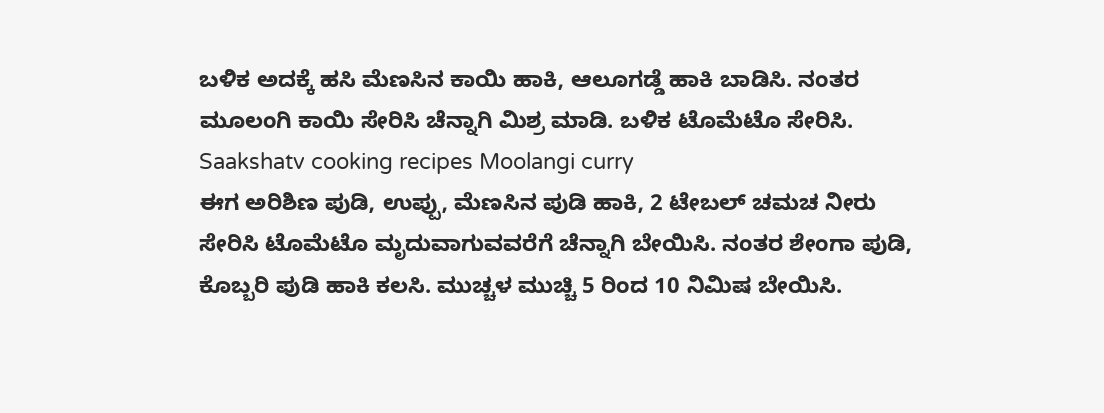ಬಳಿಕ ಅದಕ್ಕೆ ಹಸಿ ಮೆಣಸಿನ ಕಾಯಿ ಹಾಕಿ, ಆಲೂಗಡ್ಡೆ ಹಾಕಿ ಬಾಡಿಸಿ. ನಂತರ ಮೂಲಂಗಿ ಕಾಯಿ ಸೇರಿಸಿ ಚೆನ್ನಾಗಿ ಮಿಶ್ರ ಮಾಡಿ. ಬಳಿಕ ಟೊಮೆಟೊ ಸೇರಿಸಿ.
Saakshatv cooking recipes Moolangi curry
ಈಗ ಅರಿಶಿಣ ಪುಡಿ, ಉಪ್ಪು, ಮೆಣಸಿನ ಪುಡಿ ಹಾಕಿ, 2 ಟೇಬಲ್ ಚಮಚ ನೀರು ಸೇರಿಸಿ ಟೊಮೆಟೊ ಮೃದುವಾಗುವವರೆಗೆ ಚೆನ್ನಾಗಿ ಬೇಯಿಸಿ. ನಂತರ ಶೇಂಗಾ ಪುಡಿ, ಕೊಬ್ಬರಿ ಪುಡಿ ಹಾಕಿ ಕಲಸಿ. ಮುಚ್ಚಳ ಮುಚ್ಚಿ 5 ರಿಂದ 10 ನಿಮಿಷ ಬೇಯಿಸಿ.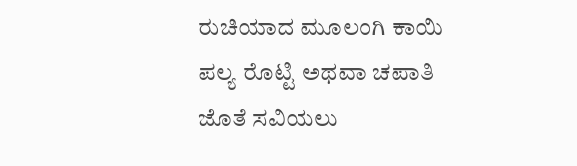ರುಚಿಯಾದ ‌ಮೂಲಂಗಿ ಕಾಯಿ ಪಲ್ಯ ರೊಟ್ಟಿ ಅಥವಾ ಚಪಾತಿ ಜೊತೆ ಸವಿಯಲು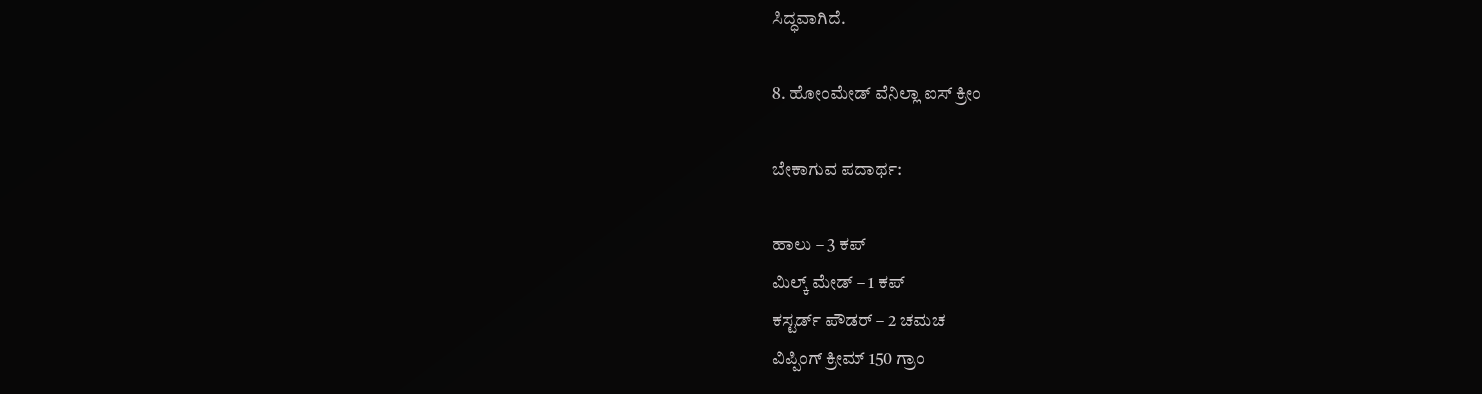ಸಿದ್ಧವಾಗಿದೆ.

8. ಹೋಂಮೇಡ್ ವೆನಿಲ್ಲಾ ಐಸ್ ಕ್ರೀಂ

ಬೇಕಾಗುವ ಪದಾರ್ಥ:

ಹಾಲು – 3 ಕಪ್
ಮಿಲ್ಕ್ ಮೇಡ್ – 1 ಕಪ್
ಕಸ್ಟರ್ಡ್ ಪೌಡರ್ – 2 ಚಮಚ
ವಿಪ್ಪಿಂಗ್ ಕ್ರೀಮ್ 150 ಗ್ರಾಂ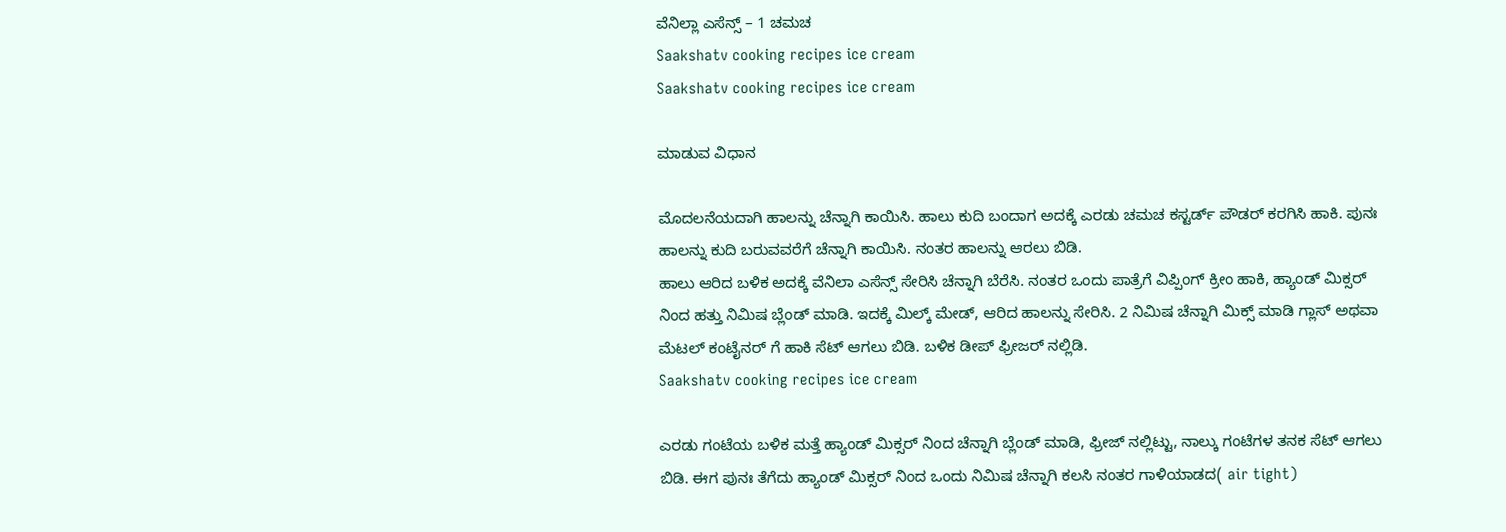ವೆನಿಲ್ಲಾ ಎಸೆನ್ಸ್ – 1 ಚಮಚ
Saakshatv cooking recipes ice cream
Saakshatv cooking recipes ice cream

ಮಾಡುವ ವಿಧಾನ

ಮೊದಲನೆಯದಾಗಿ ಹಾಲನ್ನು ಚೆನ್ನಾಗಿ ಕಾಯಿಸಿ. ಹಾಲು ಕುದಿ ಬಂದಾಗ ಅದಕ್ಕೆ ಎರಡು ಚಮಚ ಕಸ್ಟರ್ಡ್ ಪೌಡರ್ ಕರಗಿಸಿ ಹಾಕಿ. ಪುನಃ ಹಾಲನ್ನು ಕುದಿ ಬರುವವರೆಗೆ ಚೆನ್ನಾಗಿ ಕಾಯಿಸಿ. ನಂತರ ಹಾಲನ್ನು ಆರಲು ಬಿಡಿ.
ಹಾಲು ಆರಿದ ಬಳಿಕ ‌ಅದಕ್ಕೆ ವೆನಿಲಾ ಎಸೆನ್ಸ್ ಸೇರಿಸಿ ಚೆನ್ನಾಗಿ ಬೆರೆಸಿ. ನಂತರ ಒಂದು ಪಾತ್ರೆಗೆ ವಿಪ್ಪಿಂಗ್ ಕ್ರೀಂ ಹಾಕಿ, ಹ್ಯಾಂಡ್ ಮಿಕ್ಸರ್ ನಿಂದ ಹತ್ತು ನಿಮಿಷ ಬ್ಲೆಂಡ್ ಮಾಡಿ. ಇದಕ್ಕೆ ಮಿಲ್ಕ್ ಮೇಡ್, ಆರಿದ ಹಾಲನ್ನು ಸೇರಿಸಿ. 2 ನಿಮಿಷ ಚೆನ್ನಾಗಿ ಮಿಕ್ಸ್ ಮಾಡಿ ಗ್ಲಾಸ್ ಅಥವಾ ಮೆಟಲ್ ಕಂಟೈನರ್ ಗೆ ಹಾಕಿ ಸೆಟ್ ಆಗಲು ಬಿಡಿ. ಬಳಿಕ ಡೀಪ್ ಫ್ರೀಜರ್ ನಲ್ಲಿಡಿ.
Saakshatv cooking recipes ice cream

ಎರಡು ಗಂಟೆಯ ಬಳಿಕ ಮತ್ತೆ ಹ್ಯಾಂಡ್ ಮಿಕ್ಸರ್ ನಿಂದ ಚೆನ್ನಾಗಿ ಬ್ಲೆಂಡ್ ಮಾಡಿ, ಫ್ರೀಜ್ ನಲ್ಲಿಟ್ಟು, ನಾಲ್ಕು ಗಂಟೆಗಳ ತನಕ ಸೆಟ್ ಆಗಲು ಬಿಡಿ. ಈಗ ಪುನಃ ತೆಗೆದು ಹ್ಯಾಂಡ್ ಮಿಕ್ಸರ್ ನಿಂದ ಒಂದು ನಿಮಿಷ ಚೆನ್ನಾಗಿ ಕಲಸಿ ನಂತರ ಗಾಳಿಯಾಡದ( air tight)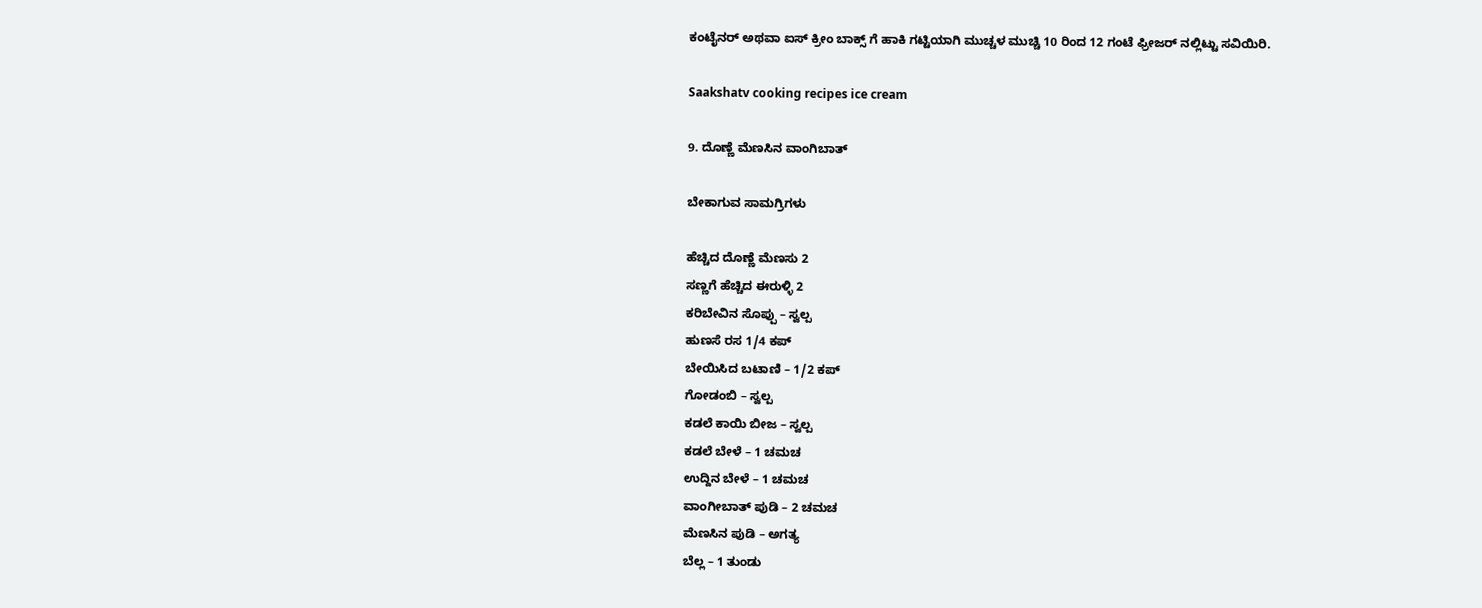ಕಂಟೈನರ್ ಅಥವಾ ಐಸ್ ಕ್ರೀಂ ಬಾಕ್ಸ್ ಗೆ ಹಾಕಿ ಗಟ್ಟಿಯಾಗಿ ಮುಚ್ಚಳ ಮುಚ್ಚಿ 10 ರಿಂದ 12 ಗಂಟೆ ಫ್ರೀಜರ್ ನಲ್ಲಿಟ್ಟು ಸವಿಯಿರಿ.

Saakshatv cooking recipes ice cream

9. ದೊಣ್ಣೆ ಮೆಣಸಿನ ವಾಂಗಿಬಾತ್

ಬೇಕಾಗುವ ಸಾಮಗ್ರಿಗಳು

ಹೆಚ್ಚಿದ ದೊಣ್ಣೆ ಮೆಣಸು 2
ಸಣ್ಣಗೆ ಹೆಚ್ಚಿದ ಈರುಳ್ಳಿ 2
ಕರಿಬೇವಿನ ಸೊಪ್ಪು – ಸ್ವಲ್ಪ
ಹುಣಸೆ ರಸ 1/4 ಕಪ್
ಬೇಯಿಸಿದ ಬಟಾಣಿ – 1/2 ಕಪ್
ಗೋಡಂಬಿ – ಸ್ವಲ್ಪ
ಕಡಲೆ ಕಾಯಿ ಬೀಜ – ಸ್ವಲ್ಪ
ಕಡಲೆ ಬೇಳೆ – 1 ಚಮಚ
ಉದ್ದಿನ ಬೇಳೆ – 1 ಚಮಚ
ವಾಂಗೀಬಾತ್ ಪುಡಿ – 2 ಚಮಚ
ಮೆಣಸಿನ ಪುಡಿ – ಅಗತ್ಯ
ಬೆಲ್ಲ – 1 ತುಂಡು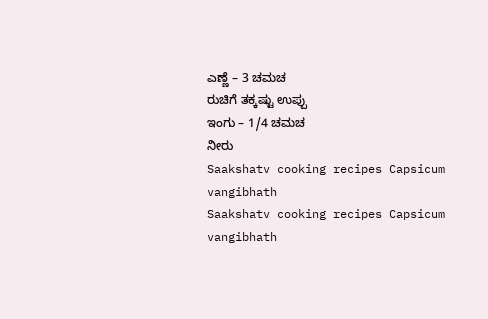ಎಣ್ಣೆ – 3 ಚಮಚ
ರುಚಿಗೆ ತಕ್ಕಷ್ಟು ಉಪ್ಪು
ಇಂಗು – 1/4 ಚಮಚ
ನೀರು
Saakshatv cooking recipes Capsicum vangibhath
Saakshatv cooking recipes Capsicum vangibhath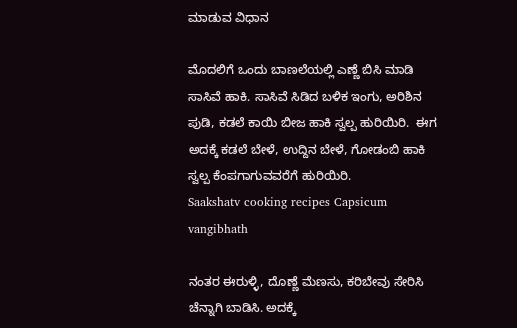ಮಾಡುವ ವಿಧಾನ

ಮೊದಲಿಗೆ ಒಂದು ಬಾಣಲೆಯಲ್ಲಿ ಎಣ್ಣೆ ಬಿಸಿ ಮಾಡಿ ಸಾಸಿವೆ ಹಾಕಿ. ಸಾಸಿವೆ ಸಿಡಿದ ಬಳಿಕ ಇಂಗು, ಅರಿಶಿನ ಪುಡಿ, ಕಡಲೆ ಕಾಯಿ ಬೀಜ ಹಾಕಿ ಸ್ವಲ್ಪ ಹುರಿಯಿರಿ.  ಈಗ ಅದಕ್ಕೆ ಕಡಲೆ ಬೇಳೆ, ಉದ್ದಿನ ಬೇಳೆ, ಗೋಡಂಬಿ ಹಾಕಿ ಸ್ವಲ್ಪ ಕೆಂಪಗಾಗುವವರೆಗೆ ಹುರಿಯಿರಿ.
Saakshatv cooking recipes Capsicum vangibhath

ನಂತರ ಈರುಳ್ಳಿ, ದೊಣ್ಣೆ ಮೆಣಸು, ಕರಿಬೇವು ಸೇರಿಸಿ ಚೆನ್ನಾಗಿ ಬಾಡಿಸಿ. ಅದಕ್ಕೆ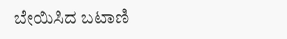ಬೇಯಿಸಿದ ಬಟಾಣಿ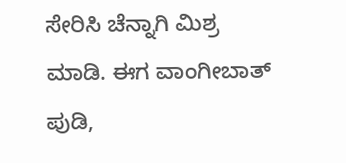ಸೇರಿಸಿ ಚೆನ್ನಾಗಿ ಮಿಶ್ರ ಮಾಡಿ. ಈಗ ವಾಂಗೀಬಾತ್ ಪುಡಿ,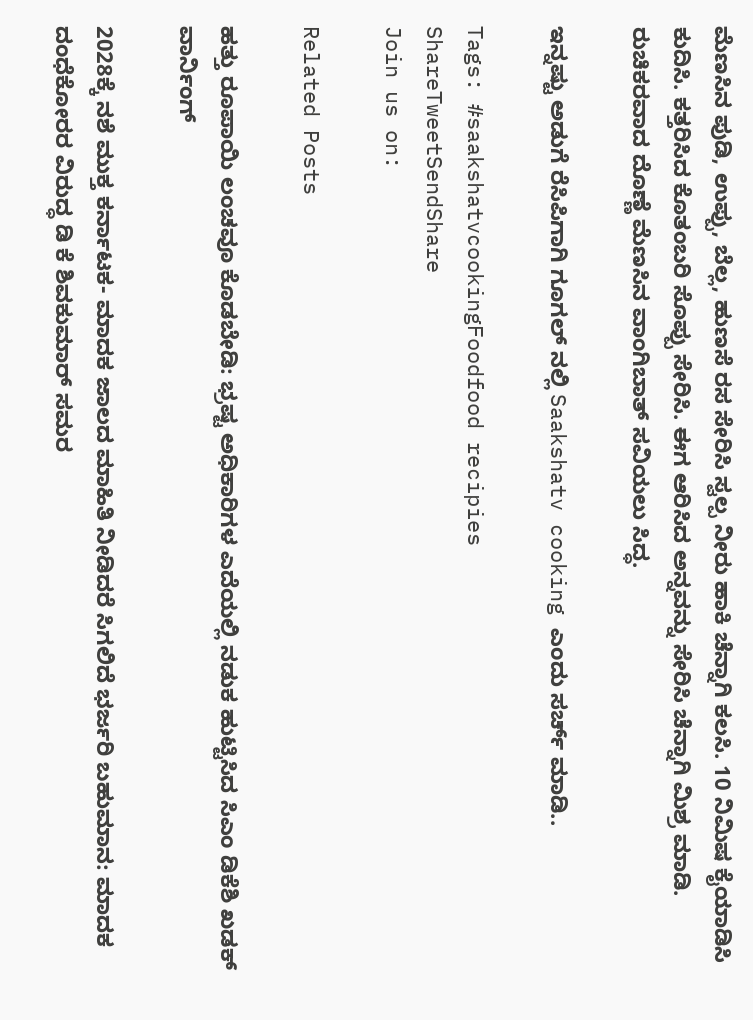ಮೆಣಸಿನ ಪುಡಿ, ಉಪ್ಪು, ಬೆಲ್ಲ, ಹುಣಸೆ ರಸ ಸೇರಿಸಿ ಸ್ವಲ್ಪ ನೀರು ಹಾಕಿ ಚೆನ್ನಾಗಿ ಕಲಸಿ. 10 ನಿಮಿಷ ಕೈಯಾಡಿಸಿ ಕುದಿಸಿ. ಕತ್ತರಿಸಿದ ಕೊತಂಬರಿ ಸೊಪ್ಪು ಸೇರಿಸಿ. ಈಗ ಆರಿಸಿದ ಅನ್ನವನ್ನು ಸೇರಿಸಿ ಚೆನ್ನಾಗಿ ಮಿಶ್ರ ಮಾಡಿ. ರುಚಿಕರವಾದ ದೊಣ್ಣೆ ಮೆಣಸಿನ ವಾಂಗಿಬಾತ್ ಸವಿಯಲು ಸಿದ್ಧ.

ಇನ್ನಷ್ಟು ಅಡುಗೆ ರೆಸಿಪಿಗಾಗಿ ಗೂಗಲ್ ನಲ್ಲಿ Saakshatv cooking ಎಂದು ಸರ್ಚ್ ಮಾಡಿ..

Tags: #saakshatvcookingFoodfood recipies
ShareTweetSendShare
Join us on:

Related Posts

ಹತ್ತು ರೂಪಾಯಿ ಲಂಚವೂ ಕೊಡಬೇಡಿ: ಭ್ರಷ್ಟ ಅಧಿಕಾರಿಗಳ ಎದೆಯಲ್ಲಿ ನಡುಕ ಹುಟ್ಟಿಸಿದ ಸಿಎಂ ಡಿಕೆಶಿ ಖಡಕ್ ವಾರ್ನಿಂಗ್

2028ಕ್ಕೆ ನಶೆ ಮುಕ್ತ ಕರ್ನಾಟಕ- ಮಾದಕ ಜಾಲದ ಮಾಹಿತಿ ನೀಡಿದರೆ ಸಿಗಲಿದೆ ಭರ್ಜರಿ ಬಹುಮಾನ: ಮಾದಕ ದಂಧೆಕೋರರ ವಿರುದ್ಧ ಡಿ ಕೆ ಶಿವಕುಮಾರ್ ಸಮರ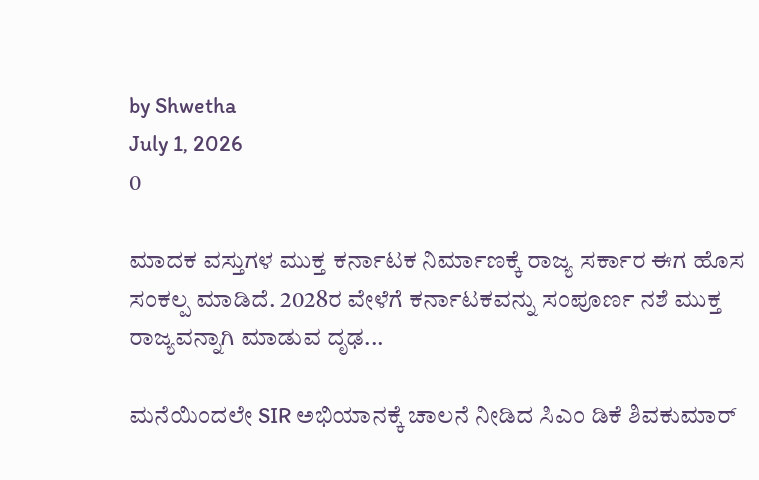by Shwetha
July 1, 2026
0

ಮಾದಕ ವಸ್ತುಗಳ ಮುಕ್ತ ಕರ್ನಾಟಕ ನಿರ್ಮಾಣಕ್ಕೆ ರಾಜ್ಯ ಸರ್ಕಾರ ಈಗ ಹೊಸ ಸಂಕಲ್ಪ ಮಾಡಿದೆ. 2028ರ ವೇಳೆಗೆ ಕರ್ನಾಟಕವನ್ನು ಸಂಪೂರ್ಣ ನಶೆ ಮುಕ್ತ ರಾಜ್ಯವನ್ನಾಗಿ ಮಾಡುವ ದೃಢ...

ಮನೆಯಿಂದಲೇ SIR ಅಭಿಯಾನಕ್ಕೆ ಚಾಲನೆ ನೀಡಿದ ಸಿಎಂ ಡಿಕೆ ಶಿವಕುಮಾರ್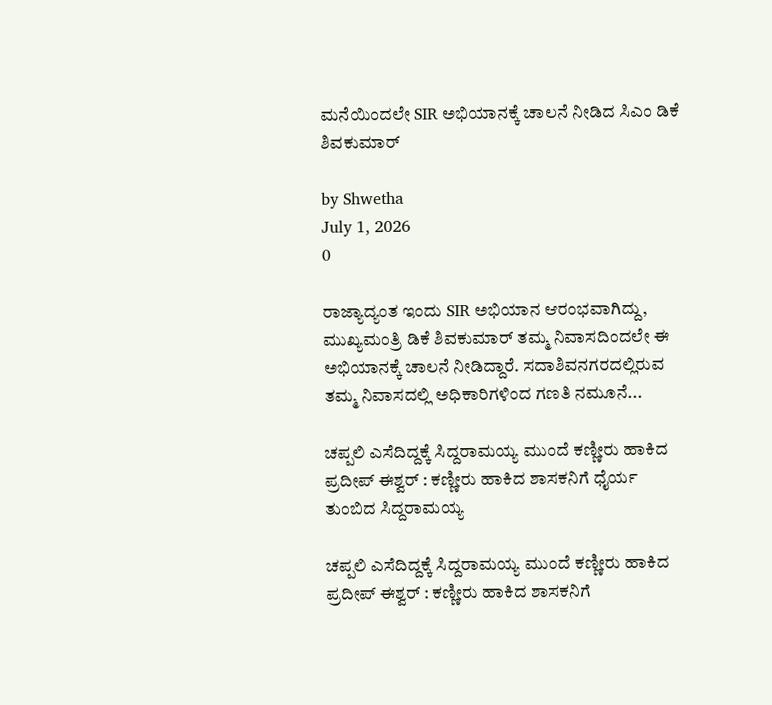ಮನೆಯಿಂದಲೇ SIR ಅಭಿಯಾನಕ್ಕೆ ಚಾಲನೆ ನೀಡಿದ ಸಿಎಂ ಡಿಕೆ ಶಿವಕುಮಾರ್

by Shwetha
July 1, 2026
0

ರಾಜ್ಯಾದ್ಯಂತ ಇಂದು SIR ಅಭಿಯಾನ ಆರಂಭವಾಗಿದ್ದು, ಮುಖ್ಯಮಂತ್ರಿ ಡಿಕೆ ಶಿವಕುಮಾರ್ ತಮ್ಮ ನಿವಾಸದಿಂದಲೇ ಈ ಅಭಿಯಾನಕ್ಕೆ ಚಾಲನೆ ನೀಡಿದ್ದಾರೆ. ಸದಾಶಿವನಗರದಲ್ಲಿರುವ ತಮ್ಮ ನಿವಾಸದಲ್ಲಿ ಅಧಿಕಾರಿಗಳಿಂದ ಗಣತಿ ನಮೂನೆ...

ಚಪ್ಪಲಿ ಎಸೆದಿದ್ದಕ್ಕೆ ಸಿದ್ದರಾಮಯ್ಯ ಮುಂದೆ ಕಣ್ಣೀರು ಹಾಕಿದ ಪ್ರದೀಪ್ ಈಶ್ವರ್ : ಕಣ್ಣೀರು ಹಾಕಿದ ಶಾಸಕನಿಗೆ ಧೈರ್ಯ ತುಂಬಿದ ಸಿದ್ದರಾಮಯ್ಯ

ಚಪ್ಪಲಿ ಎಸೆದಿದ್ದಕ್ಕೆ ಸಿದ್ದರಾಮಯ್ಯ ಮುಂದೆ ಕಣ್ಣೀರು ಹಾಕಿದ ಪ್ರದೀಪ್ ಈಶ್ವರ್ : ಕಣ್ಣೀರು ಹಾಕಿದ ಶಾಸಕನಿಗೆ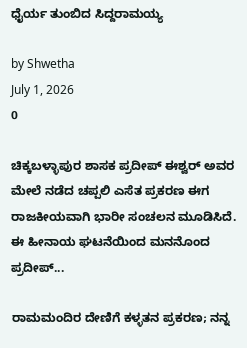ಧೈರ್ಯ ತುಂಬಿದ ಸಿದ್ದರಾಮಯ್ಯ

by Shwetha
July 1, 2026
0

ಚಿಕ್ಕಬಳ್ಳಾಪುರ ಶಾಸಕ ಪ್ರದೀಪ್ ಈಶ್ವರ್ ಅವರ ಮೇಲೆ ನಡೆದ ಚಪ್ಪಲಿ ಎಸೆತ ಪ್ರಕರಣ ಈಗ ರಾಜಕೀಯವಾಗಿ ಭಾರೀ ಸಂಚಲನ ಮೂಡಿಸಿದೆ. ಈ ಹೀನಾಯ ಘಟನೆಯಿಂದ ಮನನೊಂದ ಪ್ರದೀಪ್...

ರಾಮಮಂದಿರ ದೇಣಿಗೆ ಕಳ್ಳತನ ಪ್ರಕರಣ; ನನ್ನ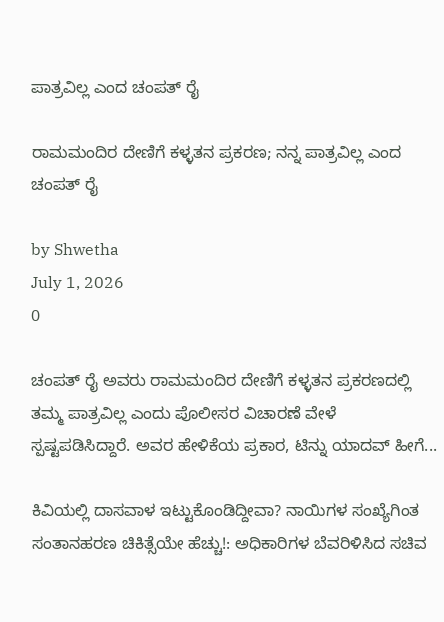ಪಾತ್ರವಿಲ್ಲ ಎಂದ ಚಂಪತ್ ರೈ

ರಾಮಮಂದಿರ ದೇಣಿಗೆ ಕಳ್ಳತನ ಪ್ರಕರಣ; ನನ್ನ ಪಾತ್ರವಿಲ್ಲ ಎಂದ ಚಂಪತ್ ರೈ

by Shwetha
July 1, 2026
0

ಚಂಪತ್ ರೈ ಅವರು ರಾಮಮಂದಿರ ದೇಣಿಗೆ ಕಳ್ಳತನ ಪ್ರಕರಣದಲ್ಲಿ ತಮ್ಮ ಪಾತ್ರವಿಲ್ಲ ಎಂದು ಪೊಲೀಸರ ವಿಚಾರಣೆ ವೇಳೆ ಸ್ಪಷ್ಟಪಡಿಸಿದ್ದಾರೆ. ಅವರ ಹೇಳಿಕೆಯ ಪ್ರಕಾರ, ಟಿನ್ನು ಯಾದವ್ ಹೀಗೆ...

ಕಿವಿಯಲ್ಲಿ ದಾಸವಾಳ ಇಟ್ಟುಕೊಂಡಿದ್ದೀವಾ? ನಾಯಿಗಳ ಸಂಖ್ಯೆಗಿಂತ ಸಂತಾನಹರಣ ಚಿಕಿತ್ಸೆಯೇ ಹೆಚ್ಚು!: ಅಧಿಕಾರಿಗಳ ಬೆವರಿಳಿಸಿದ ಸಚಿವ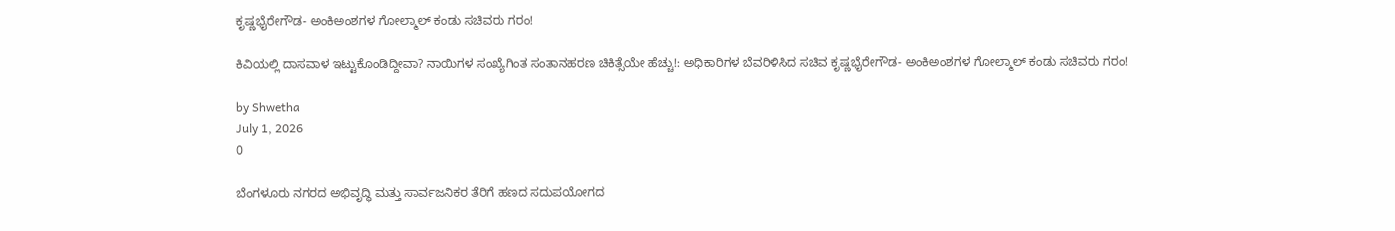ಕೃಷ್ಣಭೈರೇಗೌಡ- ಅಂಕಿಅಂಶಗಳ ಗೋಲ್ಮಾಲ್ ಕಂಡು ಸಚಿವರು ಗರಂ!

ಕಿವಿಯಲ್ಲಿ ದಾಸವಾಳ ಇಟ್ಟುಕೊಂಡಿದ್ದೀವಾ? ನಾಯಿಗಳ ಸಂಖ್ಯೆಗಿಂತ ಸಂತಾನಹರಣ ಚಿಕಿತ್ಸೆಯೇ ಹೆಚ್ಚು!: ಅಧಿಕಾರಿಗಳ ಬೆವರಿಳಿಸಿದ ಸಚಿವ ಕೃಷ್ಣಭೈರೇಗೌಡ- ಅಂಕಿಅಂಶಗಳ ಗೋಲ್ಮಾಲ್ ಕಂಡು ಸಚಿವರು ಗರಂ!

by Shwetha
July 1, 2026
0

ಬೆಂಗಳೂರು ನಗರದ ಅಭಿವೃದ್ಧಿ ಮತ್ತು ಸಾರ್ವಜನಿಕರ ತೆರಿಗೆ ಹಣದ ಸದುಪಯೋಗದ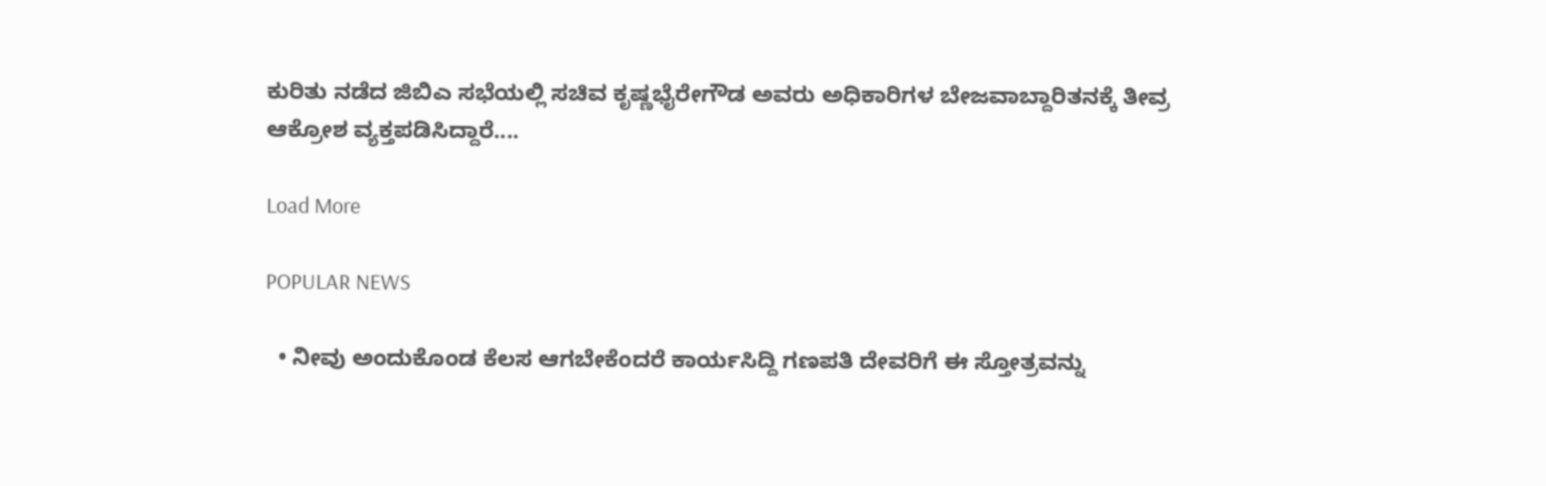ಕುರಿತು ನಡೆದ ಜಿಬಿಎ ಸಭೆಯಲ್ಲಿ ಸಚಿವ ಕೃಷ್ಣಭೈರೇಗೌಡ ಅವರು ಅಧಿಕಾರಿಗಳ ಬೇಜವಾಬ್ದಾರಿತನಕ್ಕೆ ತೀವ್ರ ಆಕ್ರೋಶ ವ್ಯಕ್ತಪಡಿಸಿದ್ದಾರೆ....

Load More

POPULAR NEWS

  • ನೀವು ಅಂದುಕೊಂಡ ಕೆಲಸ ಆಗಬೇಕೆಂದರೆ ಕಾರ್ಯಸಿದ್ದಿ ಗಣಪತಿ ದೇವರಿಗೆ ಈ ಸ್ತೋತ್ರವನ್ನು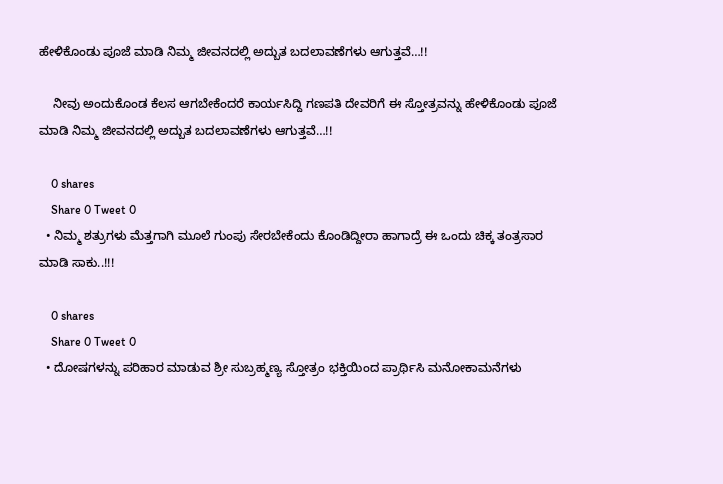ಹೇಳಿಕೊಂಡು ಪೂಜೆ ಮಾಡಿ ನಿಮ್ಮ ಜೀವನದಲ್ಲಿ ಅದ್ಬುತ ಬದಲಾವಣೆಗಳು ಆಗುತ್ತವೆ…!!

    ನೀವು ಅಂದುಕೊಂಡ ಕೆಲಸ ಆಗಬೇಕೆಂದರೆ ಕಾರ್ಯಸಿದ್ದಿ ಗಣಪತಿ ದೇವರಿಗೆ ಈ ಸ್ತೋತ್ರವನ್ನು ಹೇಳಿಕೊಂಡು ಪೂಜೆ ಮಾಡಿ ನಿಮ್ಮ ಜೀವನದಲ್ಲಿ ಅದ್ಬುತ ಬದಲಾವಣೆಗಳು ಆಗುತ್ತವೆ…!!

    0 shares
    Share 0 Tweet 0
  • ನಿಮ್ಮ ಶತ್ರುಗಳು ಮೆತ್ತಗಾಗಿ ಮೂಲೆ ಗುಂಪು ಸೇರಬೇಕೆಂದು ಕೊಂಡಿದ್ದೀರಾ ಹಾಗಾದ್ರೆ ಈ ಒಂದು ಚಿಕ್ಕ ತಂತ್ರಸಾರ ಮಾಡಿ ಸಾಕು..!!!

    0 shares
    Share 0 Tweet 0
  • ದೋಷಗಳನ್ನು ಪರಿಹಾರ ಮಾಡುವ ಶ್ರೀ ಸುಬ್ರಹ್ಮಣ್ಯ ಸ್ತೋತ್ರಂ ಭಕ್ತಿಯಿಂದ ಪ್ರಾರ್ಥಿಸಿ ಮನೋಕಾಮನೆಗಳು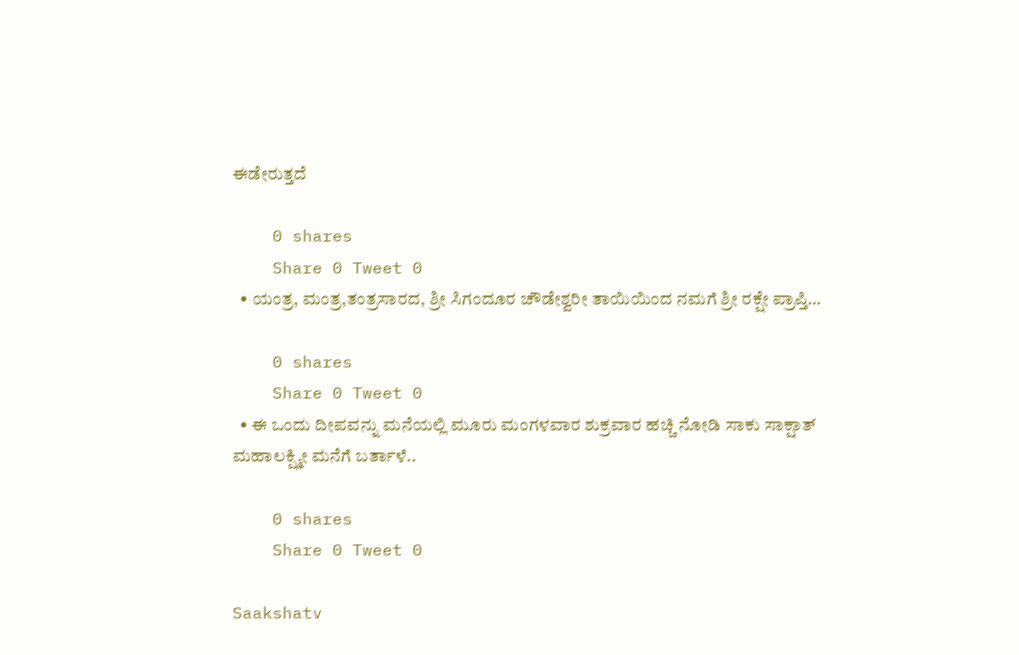ಈಡೇರುತ್ತದೆ

    0 shares
    Share 0 Tweet 0
  • ಯಂತ್ರ, ಮಂತ್ರ,ತಂತ್ರಸಾರದ, ಶ್ರೀ ಸಿಗಂದೂರ ಚೌಡೇಶ್ವರೀ ತಾಯಿಯಿಂದ ನಮಗೆ ಶ್ರೀ ರಕ್ಷೇ ಪ್ರಾಪ್ತಿ…

    0 shares
    Share 0 Tweet 0
  • ಈ ಒಂದು ದೀಪವನ್ನು ಮನೆಯಲ್ಲಿ ಮೂರು ಮಂಗಳವಾರ ಶುಕ್ರವಾರ ಹಚ್ಚಿ ನೋಡಿ ಸಾಕು ಸಾಕ್ಷಾತ್ ಮಹಾಲಕ್ಷ್ಮೀ ಮನೆಗೆ ಬರ್ತಾಳೆ..

    0 shares
    Share 0 Tweet 0

Saakshatv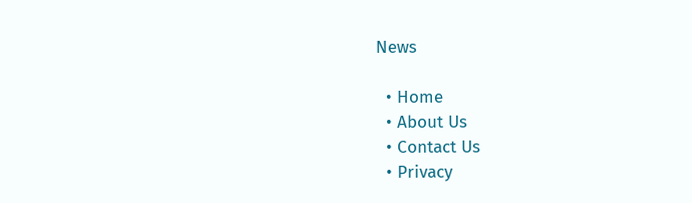News

  • Home
  • About Us
  • Contact Us
  • Privacy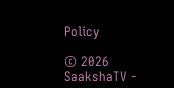Policy

© 2026 SaakshaTV -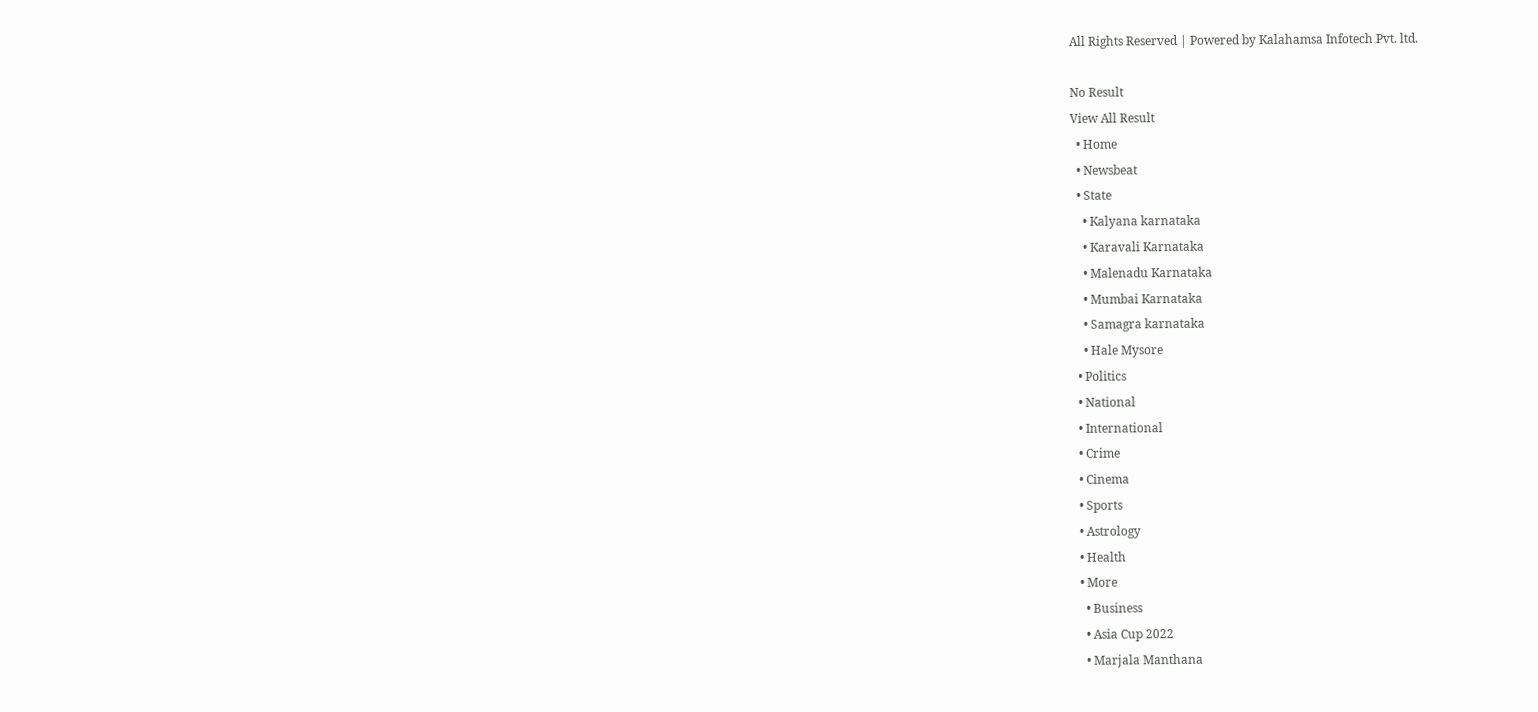All Rights Reserved | Powered by Kalahamsa Infotech Pvt. ltd.

No Result
View All Result
  • Home
  • Newsbeat
  • State
    • Kalyana karnataka
    • Karavali Karnataka
    • Malenadu Karnataka
    • Mumbai Karnataka
    • Samagra karnataka
    • Hale Mysore
  • Politics
  • National
  • International
  • Crime
  • Cinema
  • Sports
  • Astrology
  • Health
  • More
    • Business
    • Asia Cup 2022
    • Marjala Manthana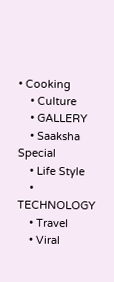• Cooking
    • Culture
    • GALLERY
    • Saaksha Special
    • Life Style
    • TECHNOLOGY
    • Travel
    • Viral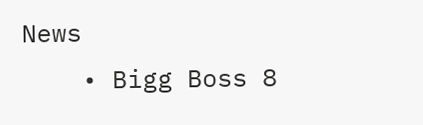News
    • Bigg Boss 8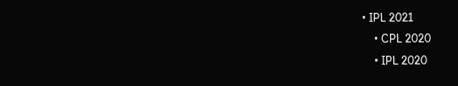• IPL 2021
    • CPL 2020
    • IPL 2020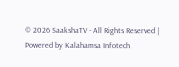© 2026 SaakshaTV - All Rights Reserved | Powered by Kalahamsa Infotech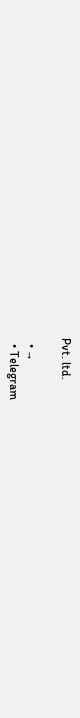Pvt. ltd.

  • →
  • Telegram